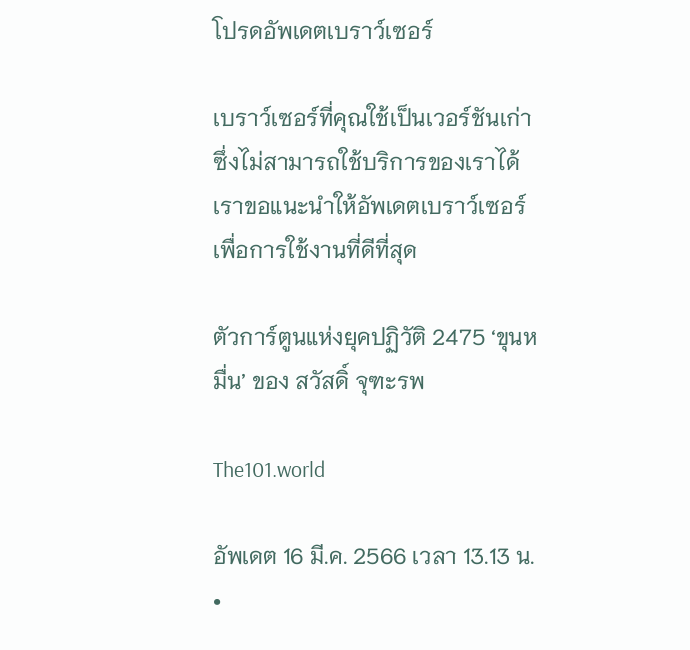โปรดอัพเดตเบราว์เซอร์

เบราว์เซอร์ที่คุณใช้เป็นเวอร์ชันเก่าซึ่งไม่สามารถใช้บริการของเราได้ เราขอแนะนำให้อัพเดตเบราว์เซอร์เพื่อการใช้งานที่ดีที่สุด

ตัวการ์ตูนแห่งยุคปฏิวัติ 2475 ‘ขุนหมื่น’ ของ สวัสดิ์ จุฑะรพ

The101.world

อัพเดต 16 มี.ค. 2566 เวลา 13.13 น. •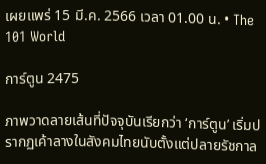เผยแพร่ 15 มี.ค. 2566 เวลา 01.00 น. • The 101 World

การ์ตูน 2475

ภาพวาดลายเส้นที่ปัจจุบันเรียกว่า ‘การ์ตูน’ เริ่มปรากฏเค้าลางในสังคมไทยนับตั้งแต่ปลายรัชกาล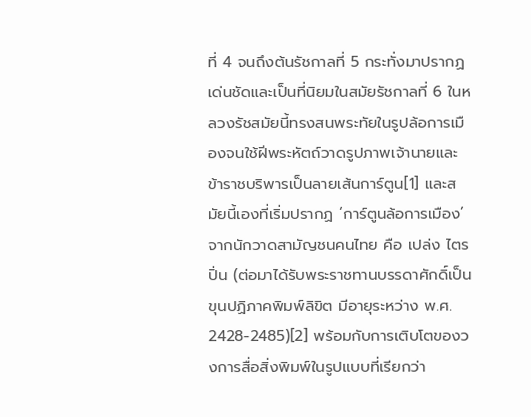ที่ 4 จนถึงต้นรัชกาลที่ 5 กระทั่งมาปรากฏเด่นชัดและเป็นที่นิยมในสมัยรัชกาลที่ 6 ในหลวงรัชสมัยนี้ทรงสนพระทัยในรูปล้อการเมืองจนใช้ฝีพระหัตถ์วาดรูปภาพเจ้านายและข้าราชบริพารเป็นลายเส้นการ์ตูน[1] และสมัยนี้เองที่เริ่มปรากฏ ‘การ์ตูนล้อการเมือง’ จากนักวาดสามัญชนคนไทย คือ เปล่ง ไตรปิ่น (ต่อมาได้รับพระราชทานบรรดาศักดิ์เป็น ขุนปฏิภาคพิมพ์ลิขิต มีอายุระหว่าง พ.ศ. 2428-2485)[2] พร้อมกับการเติบโตของวงการสื่อสิ่งพิมพ์ในรูปแบบที่เรียกว่า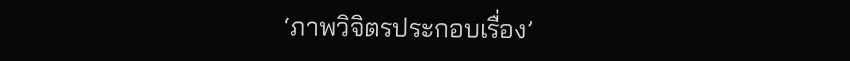‘ภาพวิจิตรประกอบเรื่อง’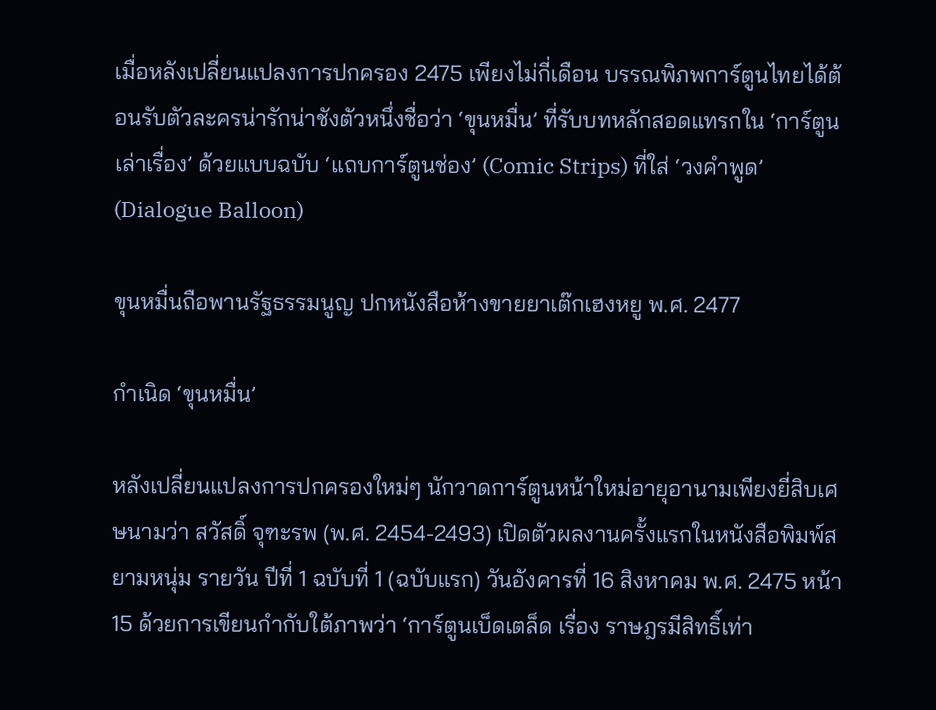เมื่อหลังเปลี่ยนแปลงการปกครอง 2475 เพียงไม่กี่เดือน บรรณพิภพการ์ตูนไทยได้ต้อนรับตัวละครน่ารักน่าชังตัวหนึ่งชื่อว่า ‘ขุนหมื่น’ ที่รับบทหลักสอดแทรกใน ‘การ์ตูนเล่าเรื่อง’ ด้วยแบบฉบับ ‘แถบการ์ตูนช่อง’ (Comic Strips) ที่ใส่ ‘วงคำพูด’ (Dialogue Balloon)

ขุนหมื่นถือพานรัฐธรรมนูญ ปกหนังสือห้างขายยาเต๊กเฮงหยู พ.ศ. 2477

กำเนิด ‘ขุนหมื่น’

หลังเปลี่ยนแปลงการปกครองใหม่ๆ นักวาดการ์ตูนหน้าใหม่อายุอานามเพียงยี่สิบเศษนามว่า สวัสดิ์ จุฑะรพ (พ.ศ. 2454-2493) เปิดตัวผลงานครั้งแรกในหนังสือพิมพ์สยามหนุ่ม รายวัน ปีที่ 1 ฉบับที่ 1 (ฉบับแรก) วันอังคารที่ 16 สิงหาคม พ.ศ. 2475 หน้า 15 ด้วยการเขียนกำกับใต้ภาพว่า ‘การ์ตูนเบ็ดเตล็ด เรื่อง ราษฎรมีสิทธิ์เท่า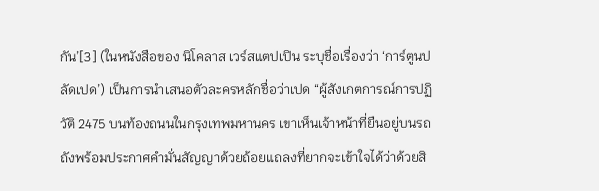กัน’[3] (ในหนังสือของ นิโคลาส เวร์สแตปเปิน ระบุชื่อเรื่องว่า ‘การ์ตูนปลัดเปด’) เป็นการนำเสนอตัวละครหลักชื่อว่าเปด “ผู้สังเกตการณ์การปฏิวัติ 2475 บนท้องถนนในกรุงเทพมหานคร เขาเห็นเจ้าหน้าที่ยืนอยู่บนรถถังพร้อมประกาศคำมั่นสัญญาด้วยถ้อยแถลงที่ยากจะเข้าใจได้ว่าด้วยสิ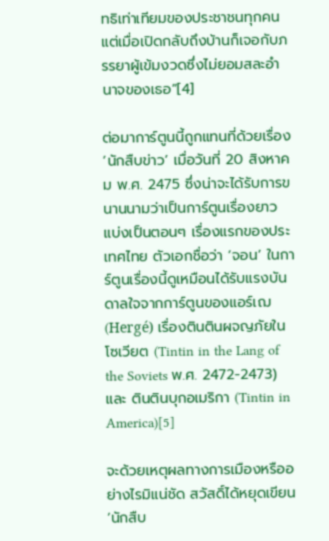ทธิเท่าเทียมของประชาชนทุกคน แต่เมื่อเปิดกลับถึงบ้านก็เจอกับภรรยาผู้เข้มงวดซึ่งไม่ยอมสละอำนาจของเธอ”[4]

ต่อมาการ์ตูนนี้ถูกแทนที่ด้วยเรื่อง ‘นักสืบข่าว’ เมื่อวันที่ 20 สิงหาคม พ.ศ. 2475 ซึ่งน่าจะได้รับการขนานนามว่าเป็นการ์ตูนเรื่องยาวแบ่งเป็นตอนๆ เรื่องแรกของประเทศไทย ตัวเอกชื่อว่า ‘จอน’ ในการ์ตูนเรื่องนี้ดูเหมือนได้รับแรงบันดาลใจจากการ์ตูนของแอร์เฌ (Hergé) เรื่องตินตินผจญภัยในโซเวียต (Tintin in the Lang of the Soviets พ.ศ. 2472-2473) และ ตินตินบุกอเมริกา (Tintin in America)[5]

จะด้วยเหตุผลทางการเมืองหรืออย่างไรมิแน่ชัด สวัสดิ์ได้หยุดเขียน ‘นักสืบ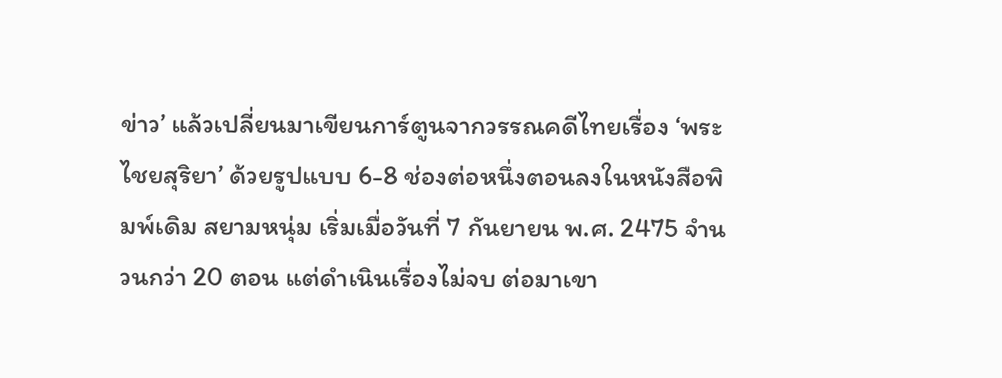ข่าว’ แล้วเปลี่ยนมาเขียนการ์ตูนจากวรรณคดีไทยเรื่อง ‘พระไชยสุริยา’ ด้วยรูปแบบ 6-8 ช่องต่อหนึ่งตอนลงในหนังสือพิมพ์เดิม สยามหนุ่ม เริ่มเมื่อวันที่ 7 กันยายน พ.ศ. 2475 จำนวนกว่า 20 ตอน แต่ดำเนินเรื่องไม่จบ ต่อมาเขา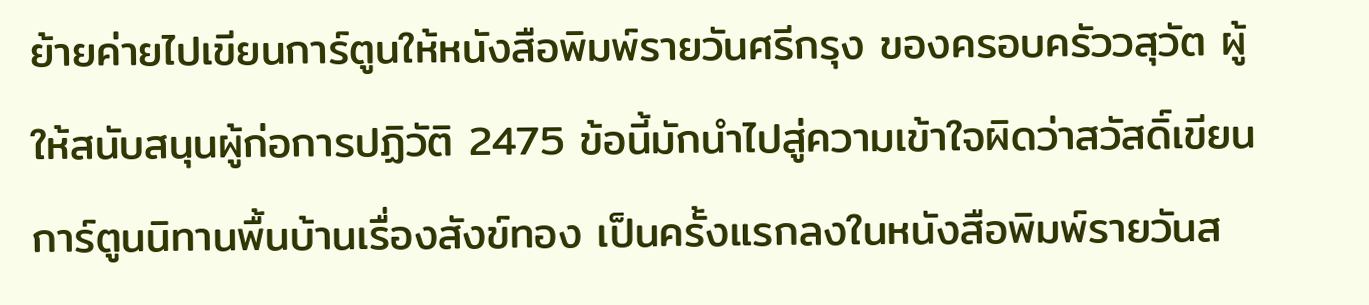ย้ายค่ายไปเขียนการ์ตูนให้หนังสือพิมพ์รายวันศรีกรุง ของครอบครัววสุวัต ผู้ให้สนับสนุนผู้ก่อการปฏิวัติ 2475 ข้อนี้มักนำไปสู่ความเข้าใจผิดว่าสวัสดิ์เขียนการ์ตูนนิทานพื้นบ้านเรื่องสังข์ทอง เป็นครั้งแรกลงในหนังสือพิมพ์รายวันส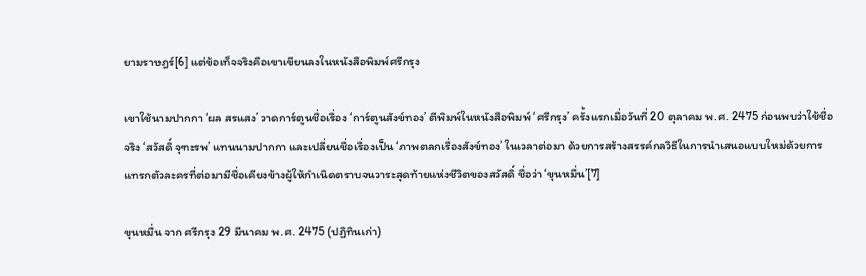ยามราษฎร์[6] แต่ข้อเท็จจริงคือเขาเขียนลงในหนังสือพิมพ์ศรีกรุง

เขาใช้นามปากกา ‘ผล สรแสง’ วาดการ์ตูนชื่อเรื่อง ‘การ์ตูนสังข์ทอง’ ตีพิมพ์ในหนังสือพิมพ์ ‘ศรีกรุง’ ครั้งแรกเมื่อวันที่ 20 ตุลาคม พ.ศ. 2475 ก่อนพบว่าใช้ชื่อจริง ‘สวัสดิ์ จุฑะรพ’ แทนนามปากกา และเปลี่ยนชื่อเรื่องเป็น ‘ภาพตลกเรื่องสังข์ทอง’ ในเวลาต่อมา ด้วยการสร้างสรรค์กลวิธีในการนำเสนอแบบใหม่ด้วยการแทรกตัวละครที่ต่อมามีชื่อเคียงข้างผู้ให้กำเนิดตราบจนวาระสุดท้ายแห่งชีวิตของสวัสดิ์ ชื่อว่า ‘ขุนหมื่น’[7]

ขุนหมื่น จาก ศรีกรุง 29 มีนาคม พ.ศ. 2475 (ปฏิทินเก่า)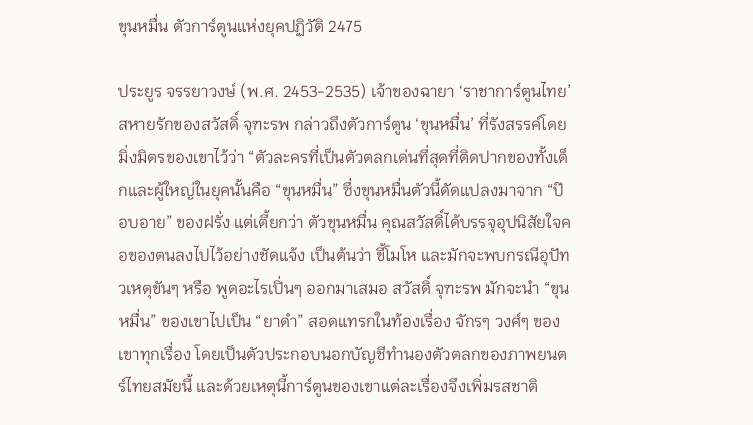ขุนหมื่น ตัวการ์ตูนแห่งยุคปฏิวัติ 2475

ประยูร จรรยาวงษ์ (พ.ศ. 2453-2535) เจ้าของฉายา ‘ราชาการ์ตูนไทย’ สหายรักของสวัสดิ์ จุฑะรพ กล่าวถึงตัวการ์ตูน ‘ขุนหมื่น’ ที่รังสรรค์โดยมิ่งมิตรของเขาไว้ว่า “ตัวละครที่เป็นตัวตลกเด่นที่สุดที่ติดปากของทั้งเด็กและผู้ใหญ่ในยุคนั้นคือ “ขุนหมื่น” ซึ่งขุนหมื่นตัวนี้ดัดแปลงมาจาก “ป๊อบอาย” ของฝรั่ง แต่เตี้ยกว่า ตัวขุนหมื่น คุณสวัสดิ์ได้บรรจุอุปนิสัยใจคอของตนลงไปไว้อย่างชัดแจ้ง เป็นต้นว่า ขี้โมโห และมักจะพบกรณีอุปัทวเหตุขันๆ หรือ พูดอะไรเปิ่นๆ ออกมาเสมอ สวัสดิ์ จุฑะรพ มักจะนำ “ขุนหมื่น” ของเขาไปเป็น “ยาดำ” สอดแทรกในท้องเรื่อง จักรๆ วงศ์ๆ ของเขาทุกเรื่อง โดยเป็นตัวประกอบนอกบัญชีทำนองตัวตลกของภาพยนตร์ไทยสมัยนี้ และด้วยเหตุนี้การ์ตูนของเขาแต่ละเรื่องจึงเพิ่มรสชาติ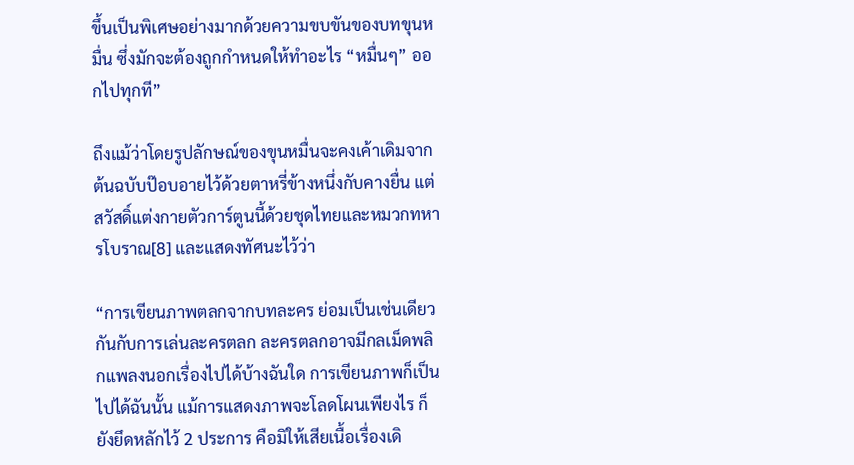ขึ้นเป็นพิเศษอย่างมากด้วยความขบขันของบทขุนหมื่น ซึ่งมักจะต้องถูกกำหนดให้ทำอะไร “หมื่นๆ” ออกไปทุกที”

ถึงแม้ว่าโดยรูปลักษณ์ของขุนหมื่นจะคงเค้าเดิมจากต้นฉบับป๊อบอายไว้ด้วยตาหรี่ข้างหนึ่งกับคางยื่น แต่สวัสดิ์แต่งกายตัวการ์ตูนนี้ด้วยชุดไทยและหมวกทหารโบราณ[8] และแสดงทัศนะไว้ว่า

“การเขียนภาพตลกจากบทละคร ย่อมเป็นเช่นเดียวกันกับการเล่นละครตลก ละครตลกอาจมีกลเม็ดพลิกแพลงนอกเรื่องไปได้บ้างฉันใด การเขียนภาพก็เป็นไปได้ฉันนั้น แม้การแสดงภาพจะโลดโผนเพียงไร ก็ยังยึดหลักไว้ 2 ประการ คือมิให้เสียเนื้อเรื่องเดิ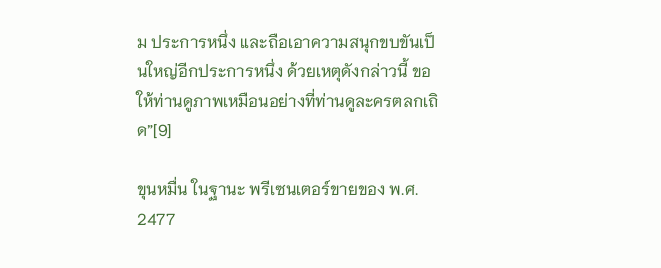ม ประการหนึ่ง และถือเอาความสนุกขบขันเป็นใหญ่อีกประการหนึ่ง ด้วยเหตุดังกล่าวนี้ ขอให้ท่านดูภาพเหมือนอย่างที่ท่านดูละครตลกเถิด”[9]

ขุนหมื่น ในฐานะ พรีเซนเตอร์ขายของ พ.ศ. 2477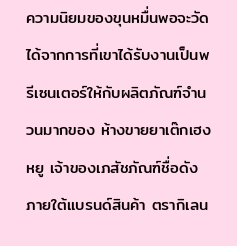ความนิยมของขุนหมื่นพอจะวัดได้จากการที่เขาได้รับงานเป็นพรีเซนเตอร์ให้กับผลิตภัณฑ์จำนวนมากของ ห้างขายยาเต๊กเฮงหยู เจ้าของเภสัชภัณฑ์ชื่อดังภายใต้แบรนด์สินค้า ตรากิเลน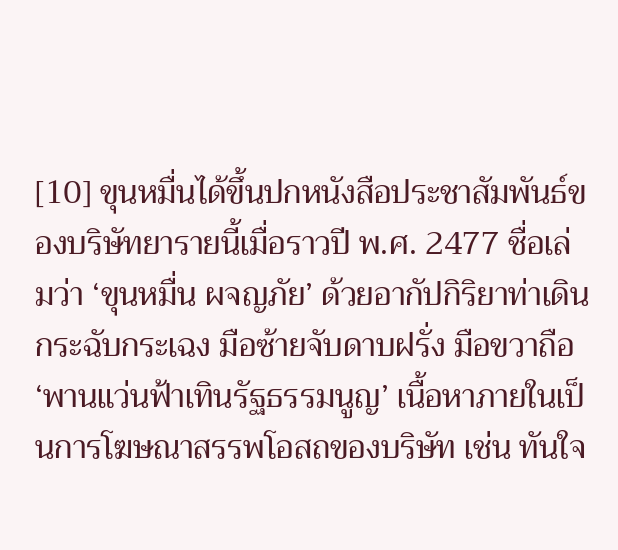[10] ขุนหมื่นได้ขึ้นปกหนังสือประชาสัมพันธ์ของบริษัทยารายนี้เมื่อราวปี พ.ศ. 2477 ชื่อเล่มว่า ‘ขุนหมื่น ผจญภัย’ ด้วยอากัปกิริยาท่าเดินกระฉับกระเฉง มือซ้ายจับดาบฝรั่ง มือขวาถือ ‘พานแว่นฟ้าเทินรัฐธรรมนูญ’ เนื้อหาภายในเป็นการโฆษณาสรรพโอสถของบริษัท เช่น ทันใจ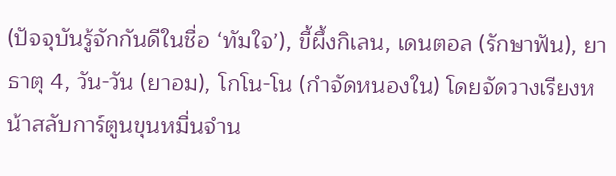(ปัจจุบันรู้จักกันดีในชื่อ ‘ทัมใจ’), ขี้ผึ้งกิเลน, เดนตอล (รักษาฟัน), ยาธาตุ 4, วัน-วัน (ยาอม), โกโน-โน (กำจัดหนองใน) โดยจัดวางเรียงหน้าสลับการ์ตูนขุนหมื่นจำน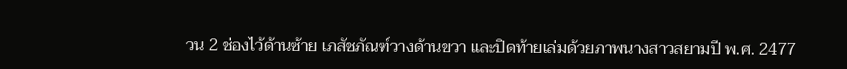วน 2 ช่องไว้ด้านซ้าย เภสัชภัณฑ์วางด้านขวา และปิดท้ายเล่มด้วยภาพนางสาวสยามปี พ.ศ. 2477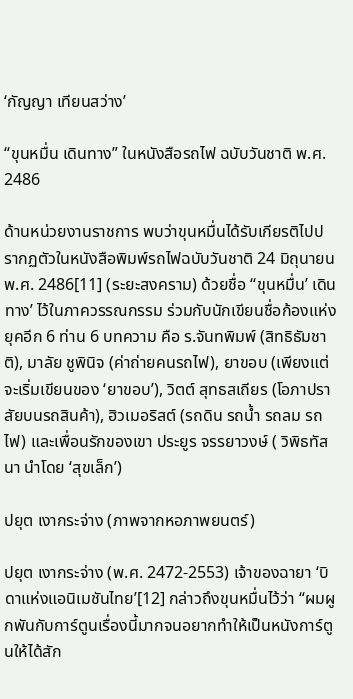‘กัญญา เทียนสว่าง’

“ขุนหมื่น เดินทาง” ในหนังสือรถไฟ ฉบับวันชาติ พ.ศ. 2486

ด้านหน่วยงานราชการ พบว่าขุนหมื่นได้รับเกียรติไปปรากฏตัวในหนังสือพิมพ์รถไฟฉบับวันชาติ 24 มิถุนายน พ.ศ. 2486[11] (ระยะสงคราม) ด้วยชื่อ ‘‘ขุนหมื่น’ เดินทาง’ ไว้ในภาควรรณกรรม ร่วมกับนักเขียนชื่อก้องแห่งยุคอีก 6 ท่าน 6 บทความ คือ ร.จันทพิมพ์ (สิทธิธัมชาติ), มาลัย ชูพินิจ (ค่าถ่ายคนรถไฟ), ยาขอบ (เพียงแต่จะเริ่มเขียนของ ‘ยาขอบ’), วิตต์ สุทธสเถียร (โอภาปราสัยบนรถสินค้า), ฮิวเมอริสต์ (รถดิน รถน้ำ รถลม รถไฟ) และเพื่อนรักของเขา ประยูร จรรยาวงษ์ ( วิพิธทัสนา นำโดย ‘สุขเล็ก’)

ปยุต เงากระจ่าง (ภาพจากหอภาพยนตร์)

ปยุต เงากระจ่าง (พ.ศ. 2472-2553) เจ้าของฉายา ‘บิดาแห่งแอนิเมชันไทย’[12] กล่าวถึงขุนหมื่นไว้ว่า “ผมผูกพันกับการ์ตูนเรื่องนี้มากจนอยากทำให้เป็นหนังการ์ตูนให้ได้สัก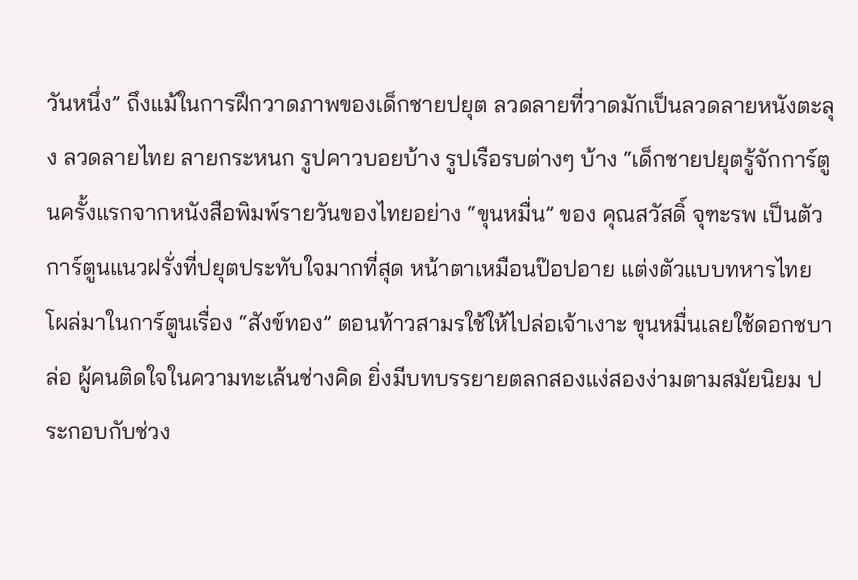วันหนึ่ง” ถึงแม้ในการฝึกวาดภาพของเด็กชายปยุต ลวดลายที่วาดมักเป็นลวดลายหนังตะลุง ลวดลายไทย ลายกระหนก รูปคาวบอยบ้าง รูปเรือรบต่างๆ บ้าง “เด็กชายปยุตรู้จักการ์ตูนครั้งแรกจากหนังสือพิมพ์รายวันของไทยอย่าง “ขุนหมื่น” ของ คุณสวัสดิ์ จุฑะรพ เป็นตัวการ์ตูนแนวฝรั่งที่ปยุตประทับใจมากที่สุด หน้าตาเหมือนป๊อปอาย แต่งตัวแบบทหารไทย โผล่มาในการ์ตูนเรื่อง “สังข์ทอง” ตอนท้าวสามรใช้ให้ไปล่อเจ้าเงาะ ขุนหมื่นเลยใช้ดอกชบาล่อ ผู้คนติดใจในความทะเล้นช่างคิด ยิ่งมีบทบรรยายตลกสองแง่สองง่ามตามสมัยนิยม ประกอบกับช่วง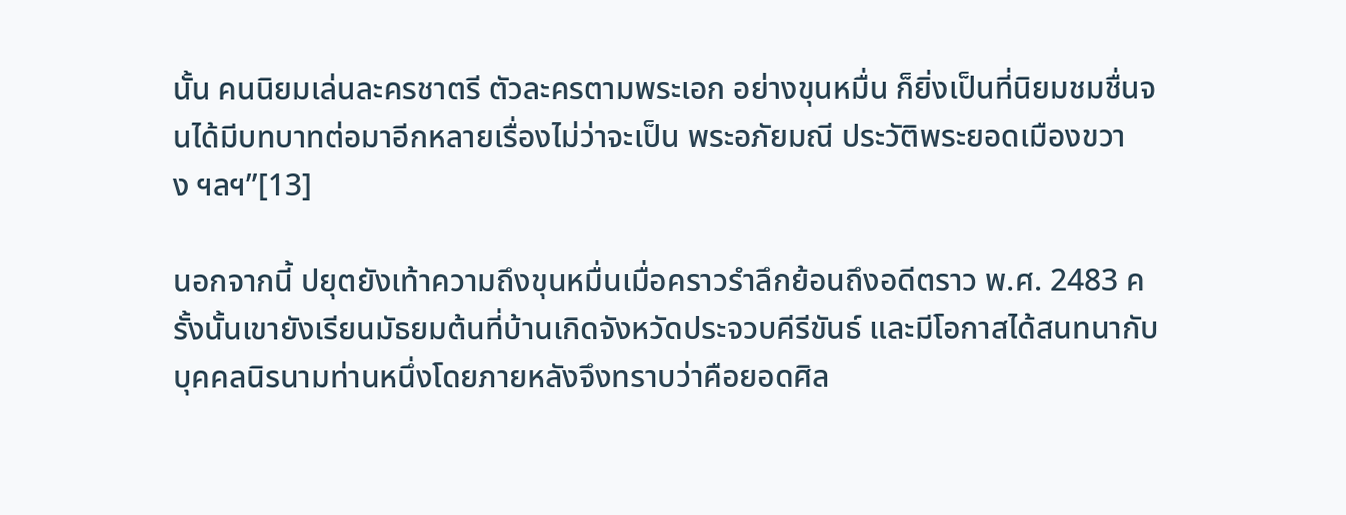นั้น คนนิยมเล่นละครชาตรี ตัวละครตามพระเอก อย่างขุนหมื่น ก็ยิ่งเป็นที่นิยมชมชื่นจนได้มีบทบาทต่อมาอีกหลายเรื่องไม่ว่าจะเป็น พระอภัยมณี ประวัติพระยอดเมืองขวาง ฯลฯ”[13]

นอกจากนี้ ปยุตยังเท้าความถึงขุนหมื่นเมื่อคราวรำลึกย้อนถึงอดีตราว พ.ศ. 2483 ครั้งนั้นเขายังเรียนมัธยมต้นที่บ้านเกิดจังหวัดประจวบคีรีขันธ์ และมีโอกาสได้สนทนากับบุคคลนิรนามท่านหนึ่งโดยภายหลังจึงทราบว่าคือยอดศิล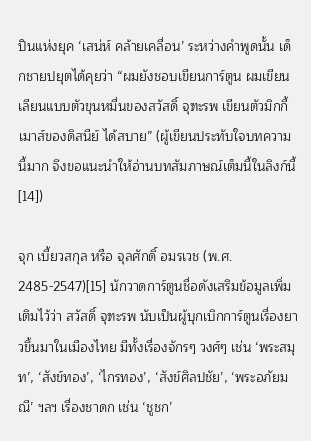ปินแห่งยุค ‘เสน่ห์ คล้ายเคลื่อน’ ระหว่างคำพูดนั้น เด็กชายปยุตได้คุยว่า “ผมยังชอบเขียนการ์ตูน ผมเขียนเลียนแบบตัวขุนหมื่นของสวัสดิ์ จุฑะรพ เขียนตัวมิกกี้เมาส์ของดิสนีย์ ได้สบาย” (ผู้เขียนประทับใจบทความนี้มาก จึงขอแนะนำให้อ่านบทสัมภาษณ์เต็มนี้ในลิงก์นี้[14])

จุก เบี้ยวสกุล หรือ จุลศักดิ์ อมรเวช (พ.ศ. 2485-2547)[15] นักวาดการ์ตูนชื่อดังเสริมข้อมูลเพิ่มเติมไว้ว่า สวัสดิ์ จุฑะรพ นับเป็นผู้บุกเบิกการ์ตูนเรื่องยาวขึ้นมาในเมืองไทย มีทั้งเรื่องจักรๆ วงศ์ๆ เช่น ‘พระสมุท’, ‘สังข์ทอง’, ‘ไกรทอง’, ‘สังข์ศิลปชัย’, ‘พระอภัยมณี’ ฯลฯ เรื่องชาดก เช่น ‘ชูชก’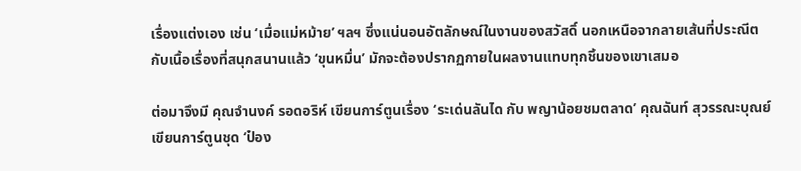เรื่องแต่งเอง เช่น ‘เมื่อแม่หม้าย’ ฯลฯ ซึ่งแน่นอนอัตลักษณ์ในงานของสวัสดิ์ นอกเหนือจากลายเส้นที่ประณีตกับเนื้อเรื่องที่สนุกสนานแล้ว ‘ขุนหมื่น’ มักจะต้องปรากฏกายในผลงานแทบทุกชิ้นของเขาเสมอ

ต่อมาจึงมี คุณจำนงค์ รอดอริห์ เขียนการ์ตูนเรื่อง ‘ระเด่นลันได กับ พญาน้อยชมตลาด’ คุณฉันท์ สุวรรณะบุณย์ เขียนการ์ตูนชุด ‘ป๋อง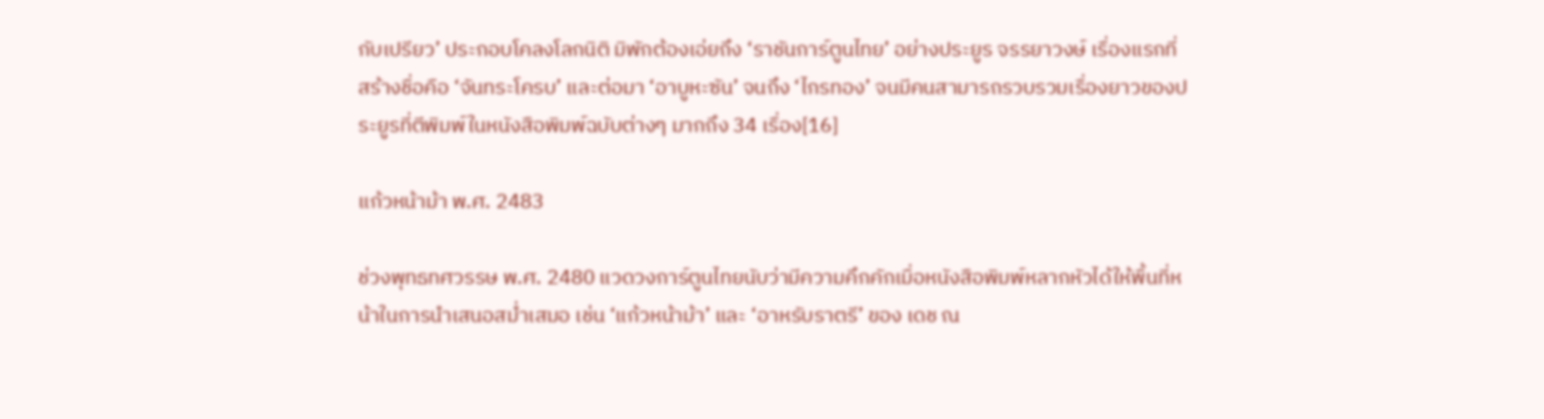กับเปรียว’ ประกอบโคลงโลกนิติ มิพักต้องเอ่ยถึง ‘ราชันการ์ตูนไทย’ อย่างประยูร จรรยาวงษ์ เรื่องแรกที่สร้างชื่อคือ ‘จันทระโครบ’ และต่อมา ‘อาบูหะซัน’ จนถึง ‘ไกรทอง’ จนมีคนสามารถรวบรวมเรื่องยาวของประยูรที่ตีพิมพ์ในหนังสือพิมพ์ฉบับต่างๆ มากถึง 34 เรื่อง[16]

แก้วหน้าม้า พ.ศ. 2483

ช่วงพุทธทศวรรษ พ.ศ. 2480 แวดวงการ์ตูนไทยนับว่ามีความคึกคักเมื่อหนังสือพิมพ์หลากหัวได้ให้พื้นที่หน้าในการนำเสนอสม่ำเสมอ เช่น ‘แก้วหน้าม้า’ และ ‘อาหรับราตรี’ ของ เดช ณ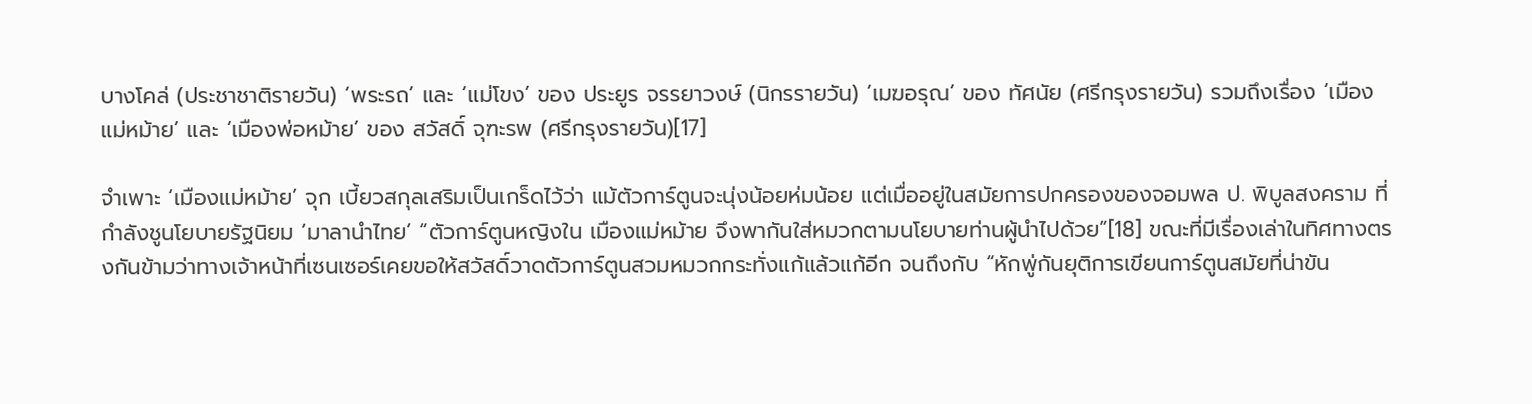บางโคล่ (ประชาชาติรายวัน) ‘พระรถ’ และ ‘แม่โขง’ ของ ประยูร จรรยาวงษ์ (นิกรรายวัน) ‘เมฆอรุณ’ ของ ทัศนัย (ศรีกรุงรายวัน) รวมถึงเรื่อง ‘เมืองแม่หม้าย’ และ ‘เมืองพ่อหม้าย’ ของ สวัสดิ์ จุฑะรพ (ศรีกรุงรายวัน)[17]

จำเพาะ ‘เมืองแม่หม้าย’ จุก เบี้ยวสกุลเสริมเป็นเกร็ดไว้ว่า แม้ตัวการ์ตูนจะนุ่งน้อยห่มน้อย แต่เมื่ออยู่ในสมัยการปกครองของจอมพล ป. พิบูลสงคราม ที่กำลังชูนโยบายรัฐนิยม ‘มาลานำไทย’ “ตัวการ์ตูนหญิงใน เมืองแม่หม้าย จึงพากันใส่หมวกตามนโยบายท่านผู้นำไปด้วย”[18] ขณะที่มีเรื่องเล่าในทิศทางตรงกันข้ามว่าทางเจ้าหน้าที่เซนเซอร์เคยขอให้สวัสดิ์วาดตัวการ์ตูนสวมหมวกกระทั่งแก้แล้วแก้อีก จนถึงกับ “หักพู่กันยุติการเขียนการ์ตูนสมัยที่น่าขัน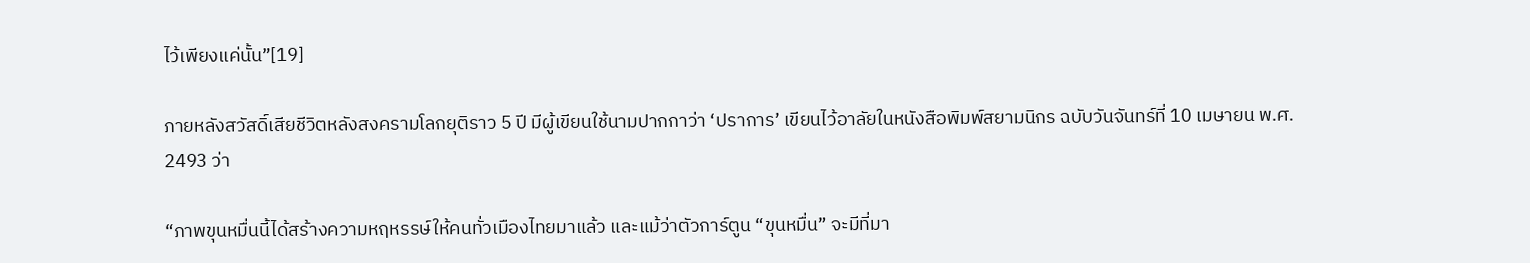ไว้เพียงแค่นั้น”[19]

ภายหลังสวัสดิ์เสียชีวิตหลังสงครามโลกยุติราว 5 ปี มีผู้เขียนใช้นามปากกาว่า ‘ปราการ’ เขียนไว้อาลัยในหนังสือพิมพ์สยามนิกร ฉบับวันจันทร์ที่ 10 เมษายน พ.ศ. 2493 ว่า

“ภาพขุนหมื่นนี้ได้สร้างความหฤหรรษ์ให้คนทั่วเมืองไทยมาแล้ว และแม้ว่าตัวการ์ตูน “ขุนหมื่น” จะมีที่มา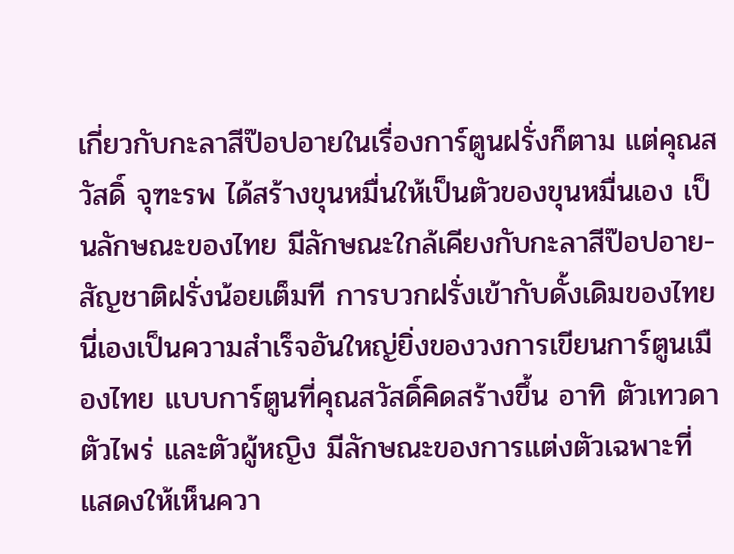เกี่ยวกับกะลาสีป๊อปอายในเรื่องการ์ตูนฝรั่งก็ตาม แต่คุณสวัสดิ์ จุฑะรพ ได้สร้างขุนหมื่นให้เป็นตัวของขุนหมื่นเอง เป็นลักษณะของไทย มีลักษณะใกล้เคียงกับกะลาสีป๊อปอาย-สัญชาติฝรั่งน้อยเต็มที การบวกฝรั่งเข้ากับดั้งเดิมของไทยนี่เองเป็นความสำเร็จอันใหญ่ยิ่งของวงการเขียนการ์ตูนเมืองไทย แบบการ์ตูนที่คุณสวัสดิ์คิดสร้างขึ้น อาทิ ตัวเทวดา ตัวไพร่ และตัวผู้หญิง มีลักษณะของการแต่งตัวเฉพาะที่แสดงให้เห็นควา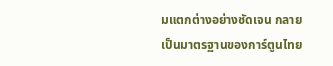มแตกต่างอย่างชัดเจน กลายเป็นมาตรฐานของการ์ตูนไทย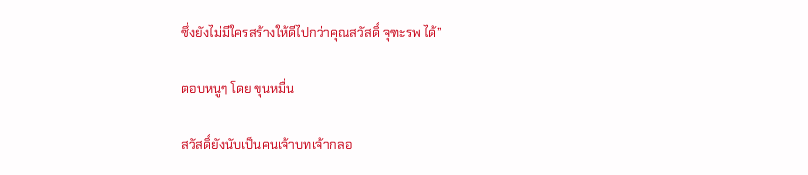ซึ่งยังไม่มีใครสร้างให้ดีไปกว่าคุณสวัสดิ์ จุฑะรพ ได้”

ตอบหนูๆ โดย ขุนหมื่น

สวัสดิ์ยังนับเป็นคนเจ้าบทเจ้ากลอ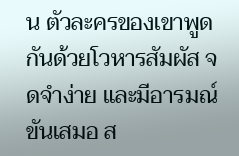น ตัวละครของเขาพูดกันด้วยโวหารสัมผัส จดจำง่าย และมีอารมณ์ขันเสมอ ส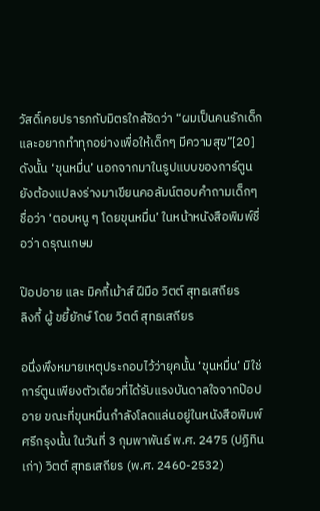วัสดิ์เคยปรารภกับมิตรใกล้ชิดว่า “ผมเป็นคนรักเด็ก และอยากทำทุกอย่างเพื่อให้เด็กๆ มีความสุข”[20] ดังนั้น ‘ขุนหมื่น’ นอกจากมาในรูปแบบของการ์ตูน ยังต้องแปลงร่างมาเขียนคอลัมน์ตอบคำถามเด็กๆ ชื่อว่า ‘ตอบหนู ๆ โดยขุนหมื่น’ ในหน้าหนังสือพิมพ์ชื่อว่า ดรุณเกษม

ป๊อปอาย และ มิคกี้เม้าส์ ฝีมือ วิตต์ สุทธเสถียร
ลิงกี้ ผู้ ขยี้ยักษ์ โดย วิตต์ สุทธเสถียร

อนึ่งพึงหมายเหตุประกอบไว้ว่ายุคนั้น ‘ขุนหมื่น’ มิใช่การ์ตูนเพียงตัวเดียวที่ได้รับแรงบันดาลใจจากป๊อปอาย ขณะที่ขุนหมื่นกำลังโลดแล่นอยู่ในหนังสือพิมพ์ศรีกรุงนั้น ในวันที่ 3 กุมพาพันธ์ พ.ศ. 2475 (ปฏิทินเก่า) วิตต์ สุทธเสถียร (พ.ศ. 2460-2532)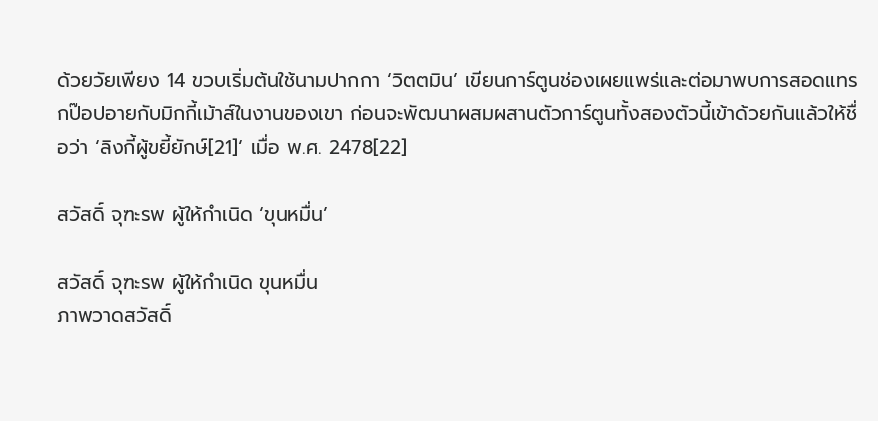ด้วยวัยเพียง 14 ขวบเริ่มต้นใช้นามปากกา ‘วิตตมิน’ เขียนการ์ตูนช่องเผยแพร่และต่อมาพบการสอดแทรกป๊อปอายกับมิกกี้เม้าส์ในงานของเขา ก่อนจะพัฒนาผสมผสานตัวการ์ตูนทั้งสองตัวนี้เข้าด้วยกันแล้วให้ชื่อว่า ‘ลิงกี้ผู้ขยี้ยักษ์[21]‘ เมื่อ พ.ศ. 2478[22]

สวัสดิ์ จุฑะรพ ผู้ให้กำเนิด ‘ขุนหมื่น’

สวัสดิ์ จุฑะรพ ผู้ให้กำเนิด ขุนหมื่น
ภาพวาดสวัสดิ์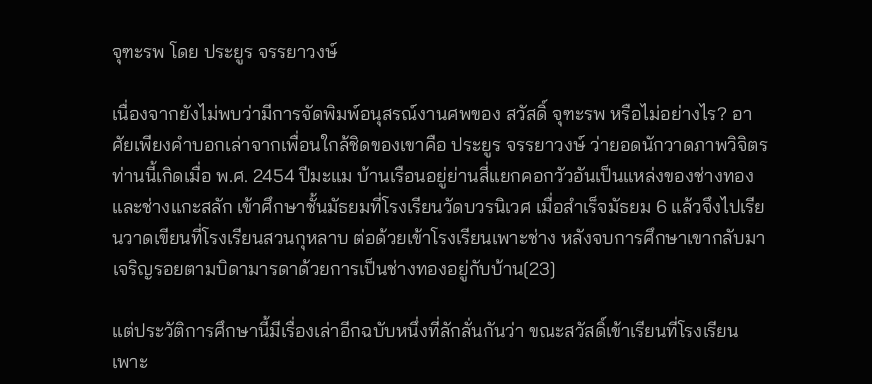จุฑะรพ โดย ประยูร จรรยาวงษ์

เนื่องจากยังไม่พบว่ามีการจัดพิมพ์อนุสรณ์งานศพของ สวัสดิ์ จุฑะรพ หรือไม่อย่างไร? อาศัยเพียงคำบอกเล่าจากเพื่อนใกล้ชิดของเขาคือ ประยูร จรรยาวงษ์ ว่ายอดนักวาดภาพวิจิตรท่านนี้เกิดเมื่อ พ.ศ. 2454 ปีมะแม บ้านเรือนอยู่ย่านสี่แยกคอกวัวอันเป็นแหล่งของช่างทองและช่างแกะสลัก เข้าศึกษาชั้นมัธยมที่โรงเรียนวัดบวรนิเวศ เมื่อสำเร็จมัธยม 6 แล้วจึงไปเรียนวาดเขียนที่โรงเรียนสวนกุหลาบ ต่อด้วยเข้าโรงเรียนเพาะช่าง หลังจบการศึกษาเขากลับมาเจริญรอยตามบิดามารดาด้วยการเป็นช่างทองอยู่กับบ้าน[23]

แต่ประวัติการศึกษานี้มีเรื่องเล่าอีกฉบับหนึ่งที่ลักลั่นกันว่า ขณะสวัสดิ์เข้าเรียนที่โรงเรียนเพาะ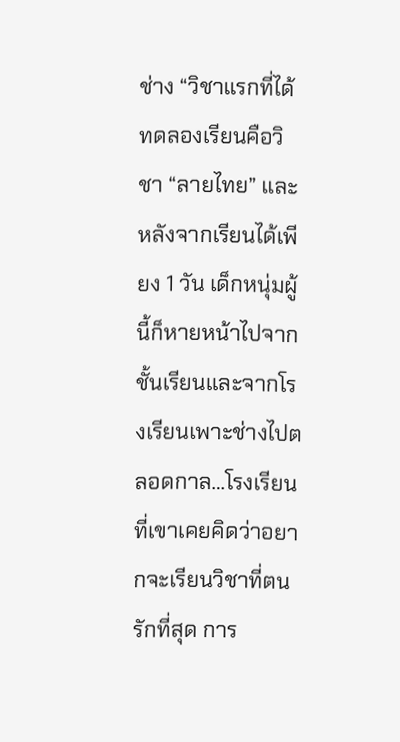ช่าง “วิชาแรกที่ได้ทดลองเรียนคือวิชา “ลายไทย” และหลังจากเรียนได้เพียง 1 วัน เด็กหนุ่มผู้นี้ก็หายหน้าไปจากชั้นเรียนและจากโรงเรียนเพาะช่างไปตลอดกาล…โรงเรียนที่เขาเคยคิดว่าอยากจะเรียนวิชาที่ตนรักที่สุด การ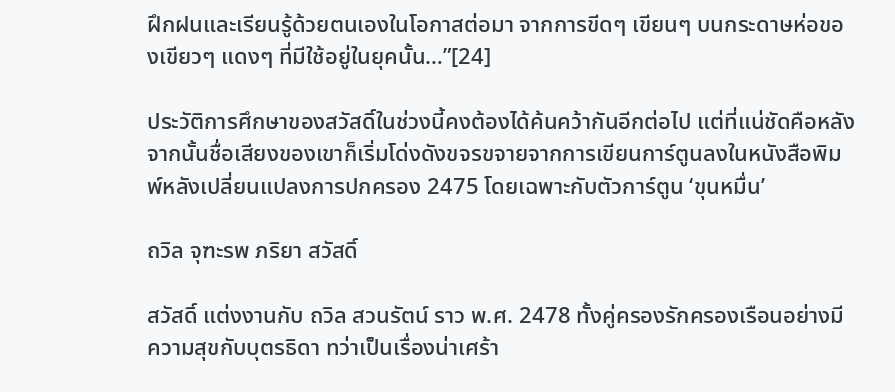ฝึกฝนและเรียนรู้ด้วยตนเองในโอกาสต่อมา จากการขีดๆ เขียนๆ บนกระดาษห่อของเขียวๆ แดงๆ ที่มีใช้อยู่ในยุคนั้น…”[24]

ประวัติการศึกษาของสวัสดิ์ในช่วงนี้คงต้องได้ค้นคว้ากันอีกต่อไป แต่ที่แน่ชัดคือหลังจากนั้นชื่อเสียงของเขาก็เริ่มโด่งดังขจรขจายจากการเขียนการ์ตูนลงในหนังสือพิมพ์หลังเปลี่ยนแปลงการปกครอง 2475 โดยเฉพาะกับตัวการ์ตูน ‘ขุนหมื่น’

ถวิล จุฑะรพ ภริยา สวัสดิ์

สวัสดิ์ แต่งงานกับ ถวิล สวนรัตน์ ราว พ.ศ. 2478 ทั้งคู่ครองรักครองเรือนอย่างมีความสุขกับบุตรธิดา ทว่าเป็นเรื่องน่าเศร้า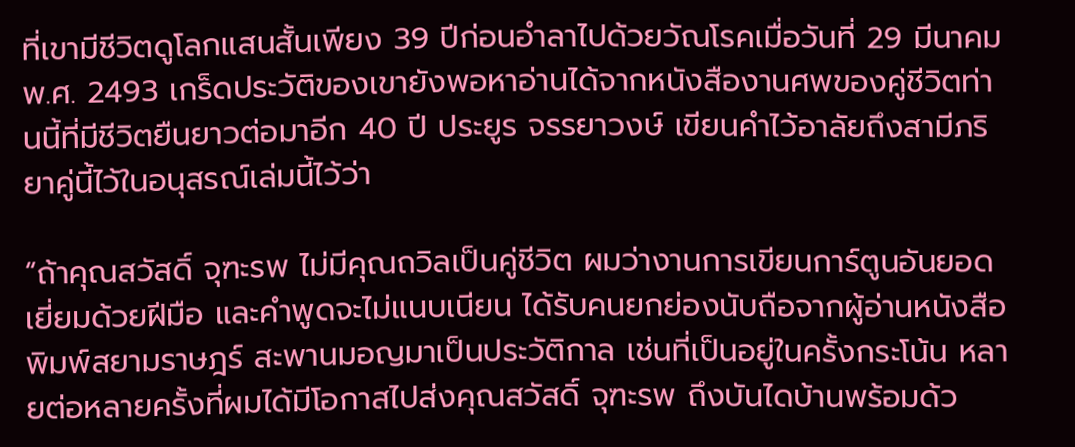ที่เขามีชีวิตดูโลกแสนสั้นเพียง 39 ปีก่อนอำลาไปด้วยวัณโรคเมื่อวันที่ 29 มีนาคม พ.ศ. 2493 เกร็ดประวัติของเขายังพอหาอ่านได้จากหนังสืองานศพของคู่ชีวิตท่านนี้ที่มีชีวิตยืนยาวต่อมาอีก 40 ปี ประยูร จรรยาวงษ์ เขียนคำไว้อาลัยถึงสามีภริยาคู่นี้ไว้ในอนุสรณ์เล่มนี้ไว้ว่า

“ถ้าคุณสวัสดิ์ จุฑะรพ ไม่มีคุณถวิลเป็นคู่ชีวิต ผมว่างานการเขียนการ์ตูนอันยอดเยี่ยมด้วยฝีมือ และคำพูดจะไม่แนบเนียน ได้รับคนยกย่องนับถือจากผู้อ่านหนังสือพิมพ์สยามราษฎร์ สะพานมอญมาเป็นประวัติกาล เช่นที่เป็นอยู่ในครั้งกระโน้น หลายต่อหลายครั้งที่ผมได้มีโอกาสไปส่งคุณสวัสดิ์ จุฑะรพ ถึงบันไดบ้านพร้อมด้ว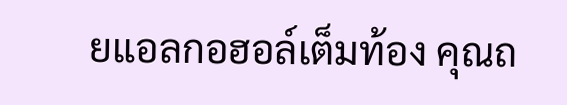ยแอลกอฮอล์เต็มท้อง คุณถ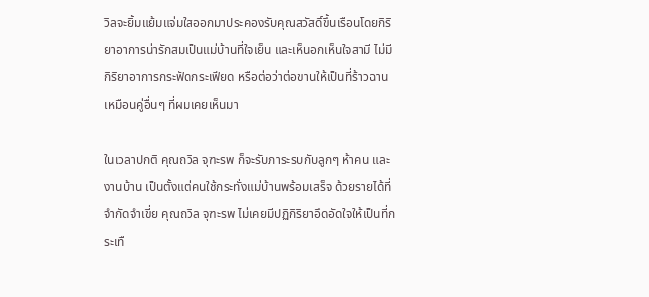วิลจะยิ้มแย้มแจ่มใสออกมาประคองรับคุณสวัสดิ์ขึ้นเรือนโดยกิริยาอาการน่ารักสมเป็นแม่บ้านที่ใจเย็น และเห็นอกเห็นใจสามี ไม่มีกิริยาอาการกระฟัดกระเฟียด หรือต่อว่าต่อขานให้เป็นที่ร้าวฉานเหมือนคู่อื่นๆ ที่ผมเคยเห็นมา

ในเวลาปกติ คุณถวิล จุฑะรพ ก็จะรับภาระรบกับลูกๆ ห้าคน และงานบ้าน เป็นตั้งแต่คนใช้กระทั่งแม่บ้านพร้อมเสร็จ ด้วยรายได้ที่จำกัดจำเขี่ย คุณถวิล จุฑะรพ ไม่เคยมีปฏิกิริยาอึดอัดใจให้เป็นที่กระเทื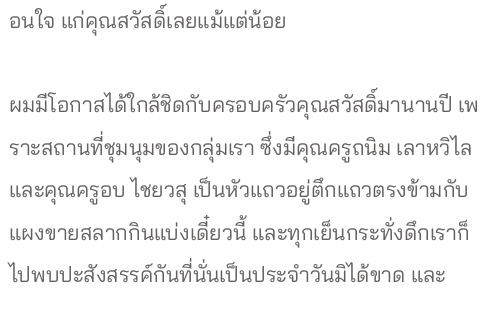อนใจ แก่คุณสวัสดิ์เลยแม้แต่น้อย

ผมมีโอกาสได้ใกล้ชิดกับครอบครัวคุณสวัสดิ์มานานปี เพราะสถานที่ชุมนุมของกลุ่มเรา ซึ่งมีคุณครูถนิม เลาหวิไล และคุณครูอบ ไชยวสุ เป็นหัวแถวอยู่ตึกแถวตรงข้ามกับแผงขายสลากกินแบ่งเดี๋ยวนี้ และทุกเย็นกระทั่งดึกเราก็ไปพบปะสังสรรค์กันที่นั่นเป็นประจำวันมิได้ขาด และ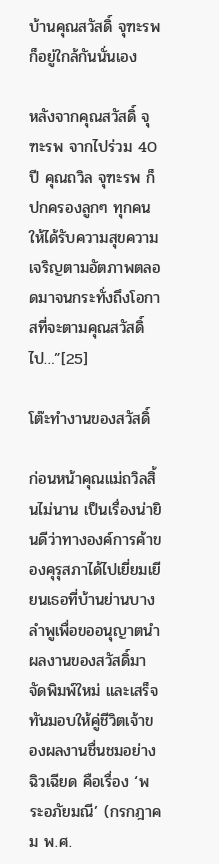บ้านคุณสวัสดิ์ จุฑะรพ ก็อยู่ใกล้กันนั่นเอง

หลังจากคุณสวัสดิ์ จุฑะรพ จากไปร่วม 40 ปี คุณถวิล จุฑะรพ ก็ปกครองลูกๆ ทุกคน ให้ได้รับความสุขความเจริญตามอัตภาพตลอดมาจนกระทั่งถึงโอกาสที่จะตามคุณสวัสดิ์ไป…”[25]

โต๊ะทำงานของสวัสดิ์

ก่อนหน้าคุณแม่ถวิลสิ้นไม่นาน เป็นเรื่องน่ายินดีว่าทางองค์การค้าของคุรุสภาได้ไปเยี่ยมเยียนเธอที่บ้านย่านบางลำพูเพื่อขออนุญาตนำผลงานของสวัสดิ์มาจัดพิมพ์ใหม่ และเสร็จทันมอบให้คู่ชีวิตเจ้าของผลงานชื่นชมอย่างฉิวเฉียด คือเรื่อง ‘พระอภัยมณี’ (กรกฎาคม พ.ศ.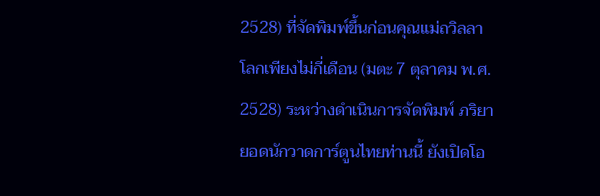2528) ที่จัดพิมพ์ขึ้นก่อนคุณแม่ถวิลลาโลกเพียงไม่กี่เดือน (มตะ 7 ตุลาคม พ.ศ. 2528) ระหว่างดำเนินการจัดพิมพ์ ภริยายอดนักวาดการ์ตูนไทยท่านนี้ ยังเปิดโอ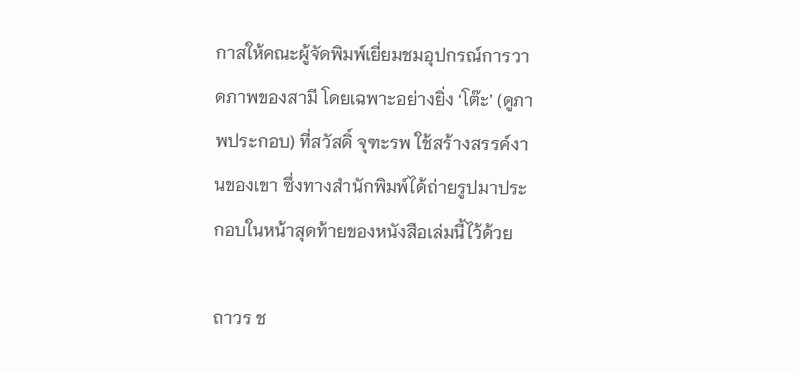กาสให้คณะผู้จัดพิมพ์เยี่ยมชมอุปกรณ์การวาดภาพของสามี โดยเฉพาะอย่างยิ่ง ‘โต๊ะ’ (ดูภาพประกอบ) ที่สวัสดิ์ จุฑะรพ ใช้สร้างสรรค์งานของเขา ซึ่งทางสำนักพิมพ์ได้ถ่ายรูปมาประกอบในหน้าสุดท้ายของหนังสือเล่มนี้ไว้ด้วย

ถาวร ช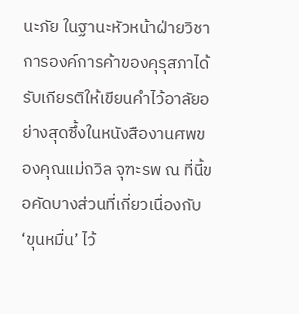นะภัย ในฐานะหัวหน้าฝ่ายวิชาการองค์การค้าของคุรุสภาได้รับเกียรติให้เขียนคำไว้อาลัยอย่างสุดซึ้งในหนังสืองานศพของคุณแม่ถวิล จุฑะรพ ณ ที่นี้ขอคัดบางส่วนที่เกี่ยวเนื่องกับ ‘ขุนหมื่น’ ไว้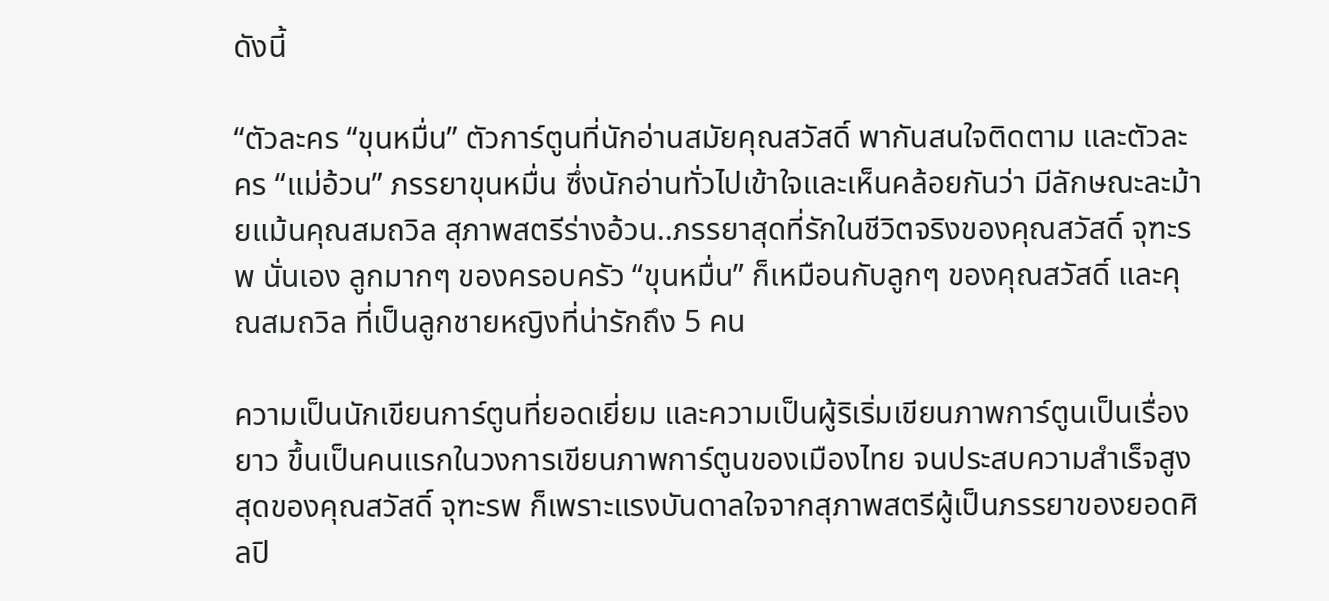ดังนี้

“ตัวละคร “ขุนหมื่น” ตัวการ์ตูนที่นักอ่านสมัยคุณสวัสดิ์ พากันสนใจติดตาม และตัวละคร “แม่อ้วน” ภรรยาขุนหมื่น ซึ่งนักอ่านทั่วไปเข้าใจและเห็นคล้อยกันว่า มีลักษณะละม้ายแม้นคุณสมถวิล สุภาพสตรีร่างอ้วน..ภรรยาสุดที่รักในชีวิตจริงของคุณสวัสดิ์ จุฑะรพ นั่นเอง ลูกมากๆ ของครอบครัว “ขุนหมื่น” ก็เหมือนกับลูกๆ ของคุณสวัสดิ์ และคุณสมถวิล ที่เป็นลูกชายหญิงที่น่ารักถึง 5 คน

ความเป็นนักเขียนการ์ตูนที่ยอดเยี่ยม และความเป็นผู้ริเริ่มเขียนภาพการ์ตูนเป็นเรื่องยาว ขึ้นเป็นคนแรกในวงการเขียนภาพการ์ตูนของเมืองไทย จนประสบความสำเร็จสูงสุดของคุณสวัสดิ์ จุฑะรพ ก็เพราะแรงบันดาลใจจากสุภาพสตรีผู้เป็นภรรยาของยอดศิลปิ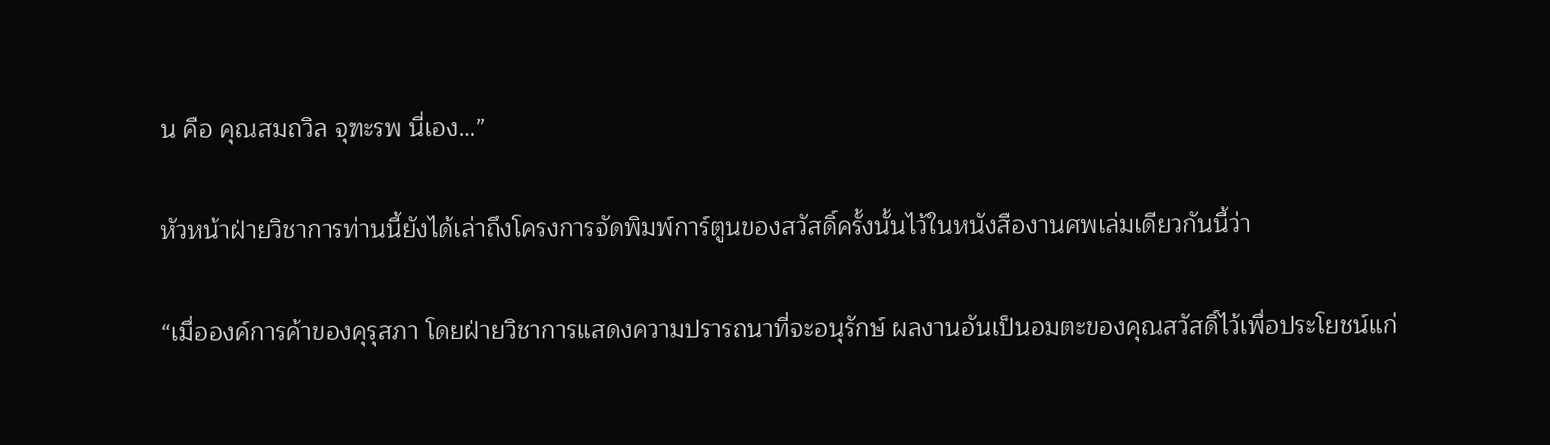น คือ คุณสมถวิล จุฑะรพ นี่เอง…”

หัวหน้าฝ่ายวิชาการท่านนี้ยังได้เล่าถึงโครงการจัดพิมพ์การ์ตูนของสวัสดิ์ครั้งนั้นไว้ในหนังสืองานศพเล่มเดียวกันนี้ว่า

“เมื่อองค์การค้าของคุรุสภา โดยฝ่ายวิชาการแสดงความปรารถนาที่จะอนุรักษ์ ผลงานอันเป็นอมตะของคุณสวัสดิ์ไว้เพื่อประโยชน์แก่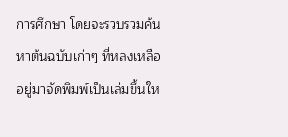การศึกษา โดยจะรวบรวมค้นหาต้นฉบับเก่าๆ ที่หลงเหลืออยู่มาจัดพิมพ์เป็นเล่มขึ้นให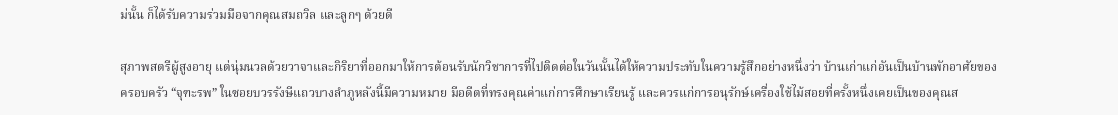ม่นั้น ก็ได้รับความร่วมมือจากคุณสมถวิล และลูกๆ ด้วยดี

สุภาพสตรีผู้สูงอายุ แต่นุ่มนวลด้วยวาจาและกิริยาที่ออกมาให้การต้อนรับนักวิชาการที่ไปติดต่อในวันนั้นได้ให้ความประทับในความรู้สึกอย่างหนึ่งว่า บ้านเก่าแก่อันเป็นบ้านพักอาศัยของครอบครัว “จุฑะรพ” ในซอยบวรรังษีแถวบางลำภูหลังนี้มีความหมาย มีอดีตที่ทรงคุณค่าแก่การศึกษาเรียนรู้ และควรแก่การอนุรักษ์เครื่องใช้ไม้สอยที่ครั้งหนึ่งเคยเป็นของคุณส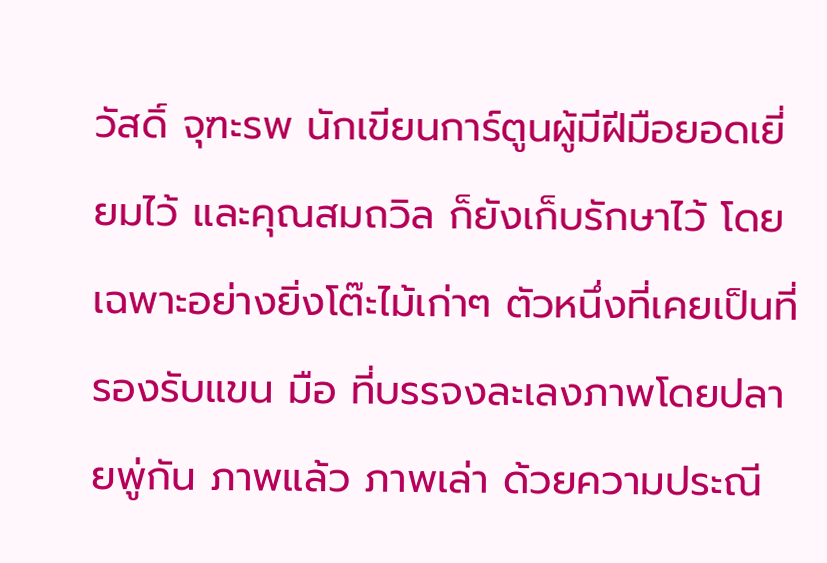วัสดิ์ จุฑะรพ นักเขียนการ์ตูนผู้มีฝีมือยอดเยี่ยมไว้ และคุณสมถวิล ก็ยังเก็บรักษาไว้ โดยเฉพาะอย่างยิ่งโต๊ะไม้เก่าๆ ตัวหนึ่งที่เคยเป็นที่รองรับแขน มือ ที่บรรจงละเลงภาพโดยปลายพู่กัน ภาพแล้ว ภาพเล่า ด้วยความประณี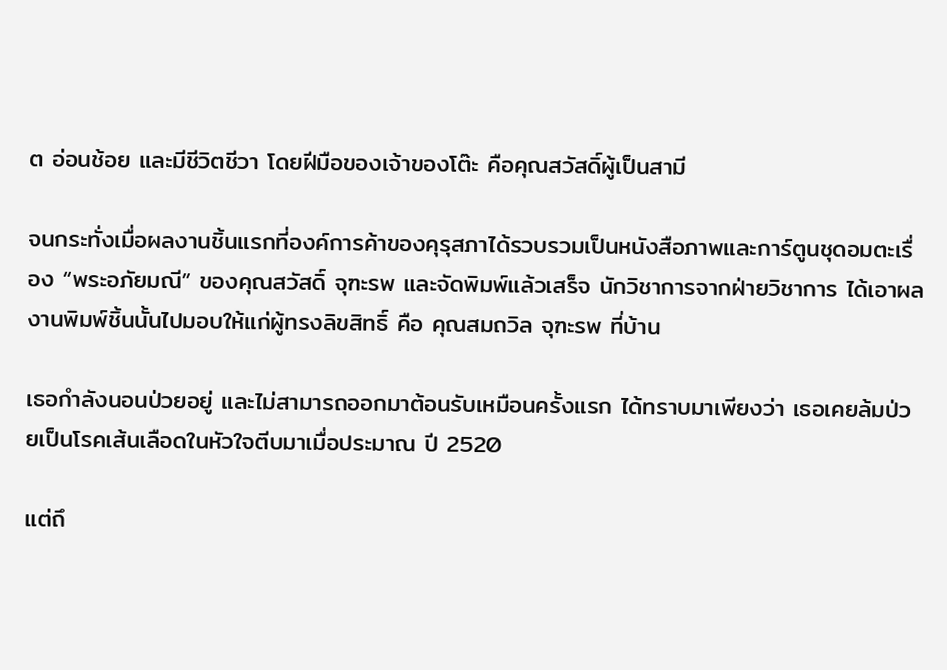ต อ่อนช้อย และมีชีวิตชีวา โดยฝีมือของเจ้าของโต๊ะ คือคุณสวัสดิ์ผู้เป็นสามี

จนกระทั่งเมื่อผลงานชิ้นแรกที่องค์การค้าของคุรุสภาได้รวบรวมเป็นหนังสือภาพและการ์ตูนชุดอมตะเรื่อง “พระอภัยมณี” ของคุณสวัสดิ์ จุฑะรพ และจัดพิมพ์แล้วเสร็จ นักวิชาการจากฝ่ายวิชาการ ได้เอาผลงานพิมพ์ชิ้นนั้นไปมอบให้แก่ผู้ทรงลิขสิทธิ์ คือ คุณสมถวิล จุฑะรพ ที่บ้าน

เธอกำลังนอนป่วยอยู่ และไม่สามารถออกมาต้อนรับเหมือนครั้งแรก ได้ทราบมาเพียงว่า เธอเคยล้มป่วยเป็นโรคเส้นเลือดในหัวใจตีบมาเมื่อประมาณ ปี 2520

แต่ถึ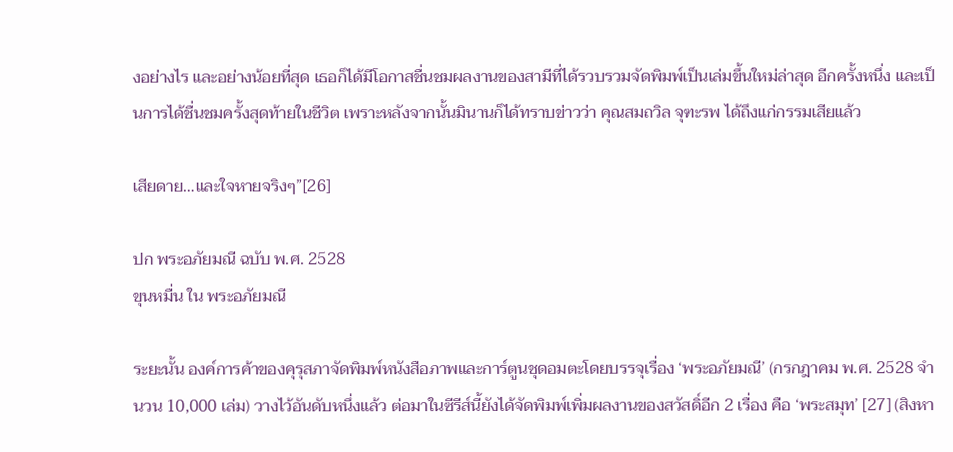งอย่างไร และอย่างน้อยที่สุด เธอก็ได้มีโอกาสชื่นชมผลงานของสามีที่ได้รวบรวมจัดพิมพ์เป็นเล่มขึ้นใหม่ล่าสุด อีกครั้งหนึ่ง และเป็นการได้ชื่นชมครั้งสุดท้ายในชีวิต เพราะหลังจากนั้นมินานก็ได้ทราบข่าวว่า คุณสมถวิล จุฑะรพ ได้ถึงแก่กรรมเสียแล้ว

เสียดาย…และใจหายจริงๆ”[26]

ปก พระอภัยมณี ฉบับ พ.ศ. 2528
ขุนหมื่น ใน พระอภัยมณี

ระยะนั้น องค์การค้าของคุรุสภาจัดพิมพ์หนังสือภาพและการ์ตูนชุดอมตะโดยบรรจุเรื่อง ‘พระอภัยมณี’ (กรกฎาคม พ.ศ. 2528 จำนวน 10,000 เล่ม) วางไว้อันดับหนึ่งแล้ว ต่อมาในซีรีส์นี้ยังได้จัดพิมพ์เพิ่มผลงานของสวัสดิ์อีก 2 เรื่อง คือ ‘พระสมุท’ [27] (สิงหา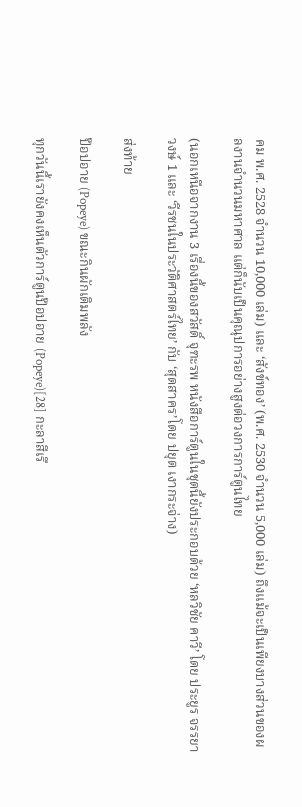คม พ.ศ. 2528 จำนวน 10,000 เล่ม) และ ‘สังข์ทอง’ (พ.ศ. 2530 จำนวน 5,000 เล่ม) ถึงแม้จะเป็นเพียงบางส่วนของผลงานจำนวนมหาศาล แต่ก็นับเป็นคุณุปการอย่างสูงต่อวงการการ์ตูนไทย

(นอกเหนือจากงาน 3 เรื่องนี้ของสวัสดิ์ จุฑะรพ หนังสือการ์ตูนในชุดนี้ยังประกอบด้วย ‘หลวิชัย คาวี’ โดย ประยูร จรรยาวงษ์ 1 และ ‘วีรชนในประวัติศาสตร์ไทย’ กับ ‘สุดสาคร’โดย ปยุต เงากระจ่าง)

ส่งท้าย

ป๊อปอาย (Popeye) ขณะกินผักเติมพลัง

ทุกวันนี้เรายังคงเห็นตัวการ์ตูนป๊อปอาย (Popeye)[28] กะลาสีเรื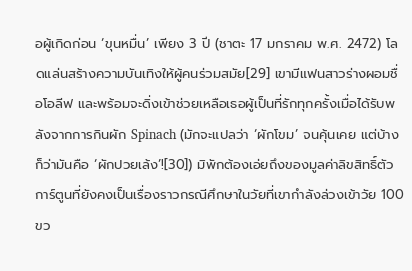อผู้เกิดก่อน ‘ขุนหมื่น’ เพียง 3 ปี (ชาตะ 17 มกราคม พ.ศ. 2472) โลดแล่นสร้างความบันเทิงให้ผู้คนร่วมสมัย[29] เขามีแฟนสาวร่างผอมชื่อโอลีฟ และพร้อมจะดิ่งเข้าช่วยเหลือเธอผู้เป็นที่รักทุกครั้งเมื่อได้รับพลังจากการกินผัก Spinach (มักจะแปลว่า ‘ผักโขม’ จนคุ้นเคย แต่บ้างก็ว่ามันคือ ‘ผักปวยเล้ง’![30]) มิพักต้องเอ่ยถึงของมูลค่าลิขสิทธิ์ตัวการ์ตูนที่ยังคงเป็นเรื่องราวกรณีศึกษาในวัยที่เขากำลังล่วงเข้าวัย 100 ขว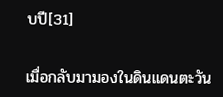บปี[31]

เมื่อกลับมามองในดินแดนตะวัน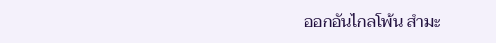ออกอันไกลโพ้น สำมะ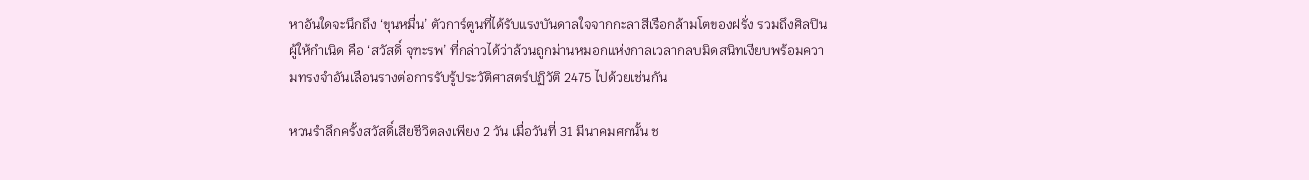หาอันใดจะนึกถึง ‘ขุนหมื่น’ ตัวการ์ตูนที่ได้รับแรงบันดาลใจจากกะลาสีเรือกล้ามโตของฝรั่ง รวมถึงศิลปินผู้ให้กำเนิด คือ ‘สวัสดิ์ จุฑะรพ’ ที่กล่าวได้ว่าล้วนถูกม่านหมอกแห่งกาลเวลากลบมิดสนิทเงียบพร้อมความทรงจำอันเลือนรางต่อการรับรู้ประวัติศาสตร์ปฏิวัติ 2475 ไปด้วยเช่นกัน

หวนรำลึกครั้งสวัสดิ์เสียชีวิตลงเพียง 2 วัน เมื่อวันที่ 31 มีนาคมศกนั้น ช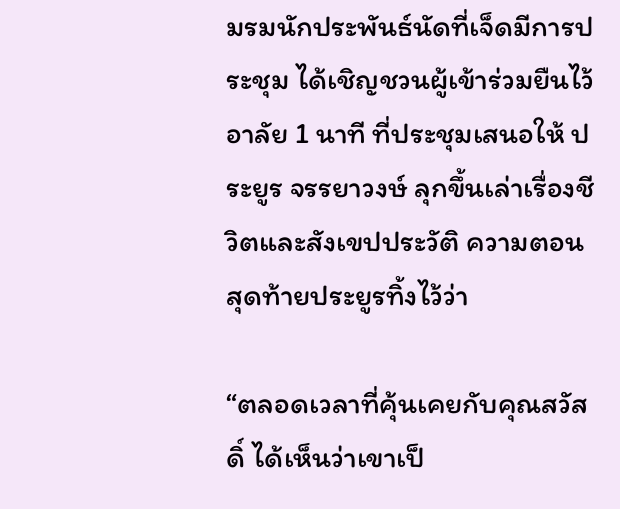มรมนักประพันธ์นัดที่เจ็ดมีการประชุม ได้เชิญชวนผู้เข้าร่วมยืนไว้อาลัย 1 นาที ที่ประชุมเสนอให้ ประยูร จรรยาวงษ์ ลุกขึ้นเล่าเรื่องชีวิตและสังเขปประวัติ ความตอนสุดท้ายประยูรทิ้งไว้ว่า

“ตลอดเวลาที่คุ้นเคยกับคุณสวัสดิ์ ได้เห็นว่าเขาเป็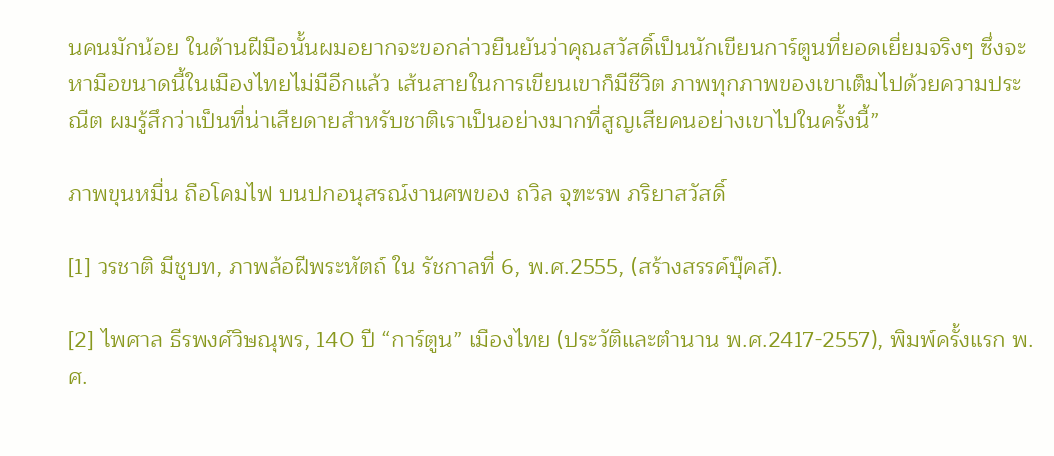นคนมักน้อย ในด้านฝีมือนั้นผมอยากจะขอกล่าวยืนยันว่าคุณสวัสดิ์เป็นนักเขียนการ์ตูนที่ยอดเยี่ยมจริงๆ ซึ่งจะหามือขนาดนี้ในเมืองไทยไม่มีอีกแล้ว เส้นสายในการเขียนเขาก็มีชีวิต ภาพทุกภาพของเขาเต็มไปด้วยความประณีต ผมรู้สึกว่าเป็นที่น่าเสียดายสำหรับชาติเราเป็นอย่างมากที่สูญเสียคนอย่างเขาไปในครั้งนี้”

ภาพขุนหมื่น ถือโคมไฟ บนปกอนุสรณ์งานศพของ ถวิล จุฑะรพ ภริยาสวัสดิ์

[1] วรชาติ มีชูบท, ภาพล้อฝีพระหัตถ์ ใน รัชกาลที่ 6, พ.ศ.2555, (สร้างสรรค์บุ๊คส์).

[2] ไพศาล ธีรพงศ์วิษณุพร, 140 ปี “การ์ตูน” เมืองไทย (ประวัติและตำนาน พ.ศ.2417-2557), พิมพ์ครั้งแรก พ.ศ.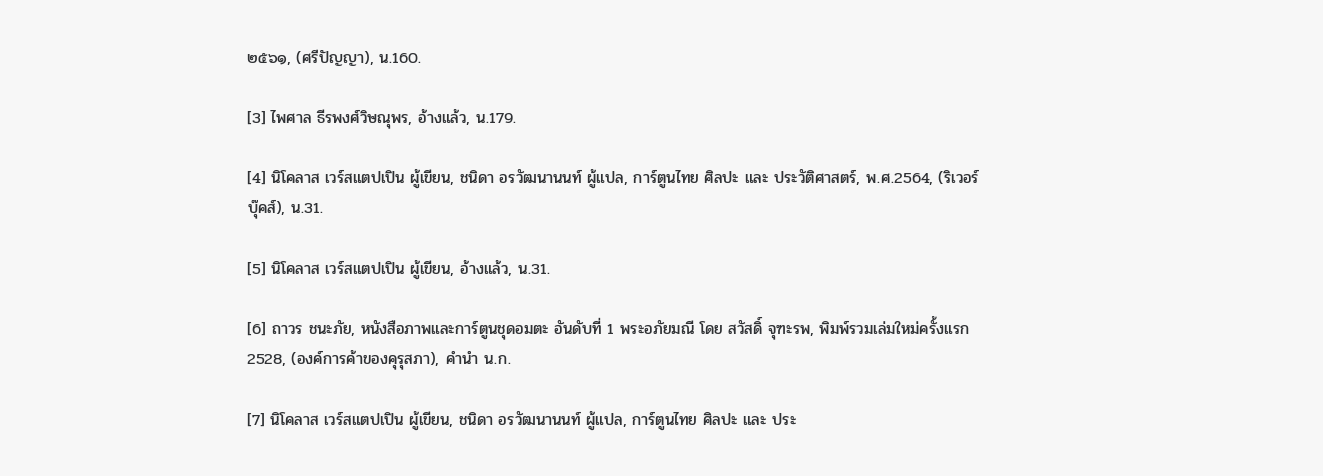๒๕๖๑, (ศรีปัญญา), น.160.

[3] ไพศาล ธีรพงศ์วิษณุพร, อ้างแล้ว, น.179.

[4] นิโคลาส เวร์สแตปเปิน ผู้เขียน, ชนิดา อรวัฒนานนท์ ผู้แปล, การ์ตูนไทย ศิลปะ และ ประวัติศาสตร์, พ.ศ.2564, (ริเวอร์บุ๊คส์), น.31.

[5] นิโคลาส เวร์สแตปเปิน ผู้เขียน, อ้างแล้ว, น.31.

[6] ถาวร ชนะภัย, หนังสือภาพและการ์ตูนชุดอมตะ อันดับที่ 1 พระอภัยมณี โดย สวัสดิ์ จุฑะรพ, พิมพ์รวมเล่มใหม่ครั้งแรก 2528, (องค์การค้าของคุรุสภา), คำนำ น.ก.

[7] นิโคลาส เวร์สแตปเปิน ผู้เขียน, ชนิดา อรวัฒนานนท์ ผู้แปล, การ์ตูนไทย ศิลปะ และ ประ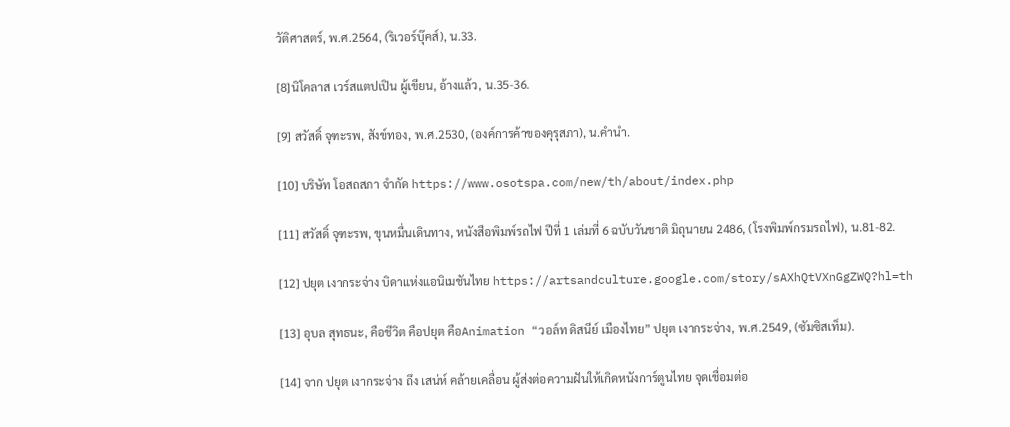วัติศาสตร์, พ.ศ.2564, (ริเวอร์บุ๊คส์), น.33.

[8]นิโคลาส เวร์สแตปเปิน ผู้เขียน, อ้างแล้ว, น.35-36.

[9] สวัสดิ์ จุฑะรพ, สังข์ทอง, พ.ศ.2530, (องค์การค้าของคุรุสภา), น.คำนำ.

[10] บริษัท โอสถสภา จำกัด https://www.osotspa.com/new/th/about/index.php

[11] สวัสดิ์ จุฑะรพ, ขุนหมื่นเดินทาง, หนังสือพิมพ์รถไฟ ปีที่ 1 เล่มที่ 6 ฉบับวันชาติ มิถุนายน 2486, (โรงพิมพ์กรมรถไฟ), น.81-82.

[12] ปยุต เงากระจ่าง บิดาแห่งแอนิเมชันไทย https://artsandculture.google.com/story/sAXhQtVXnGgZWQ?hl=th

[13] อุบล สุทธนะ, คือชีวิต คือปยุต คือAnimation “วอล์ท ดิสนีย์ เมืองไทย” ปยุต เงากระจ่าง, พ.ศ.2549, (ซัมซิสเท็ม).

[14] จาก ปยุต เงากระจ่าง ถึง เสน่ห์ คล้ายเคลื่อน ผู้ส่งต่อความฝันให้เกิดหนังการ์ตูนไทย จุดเชื่อมต่อ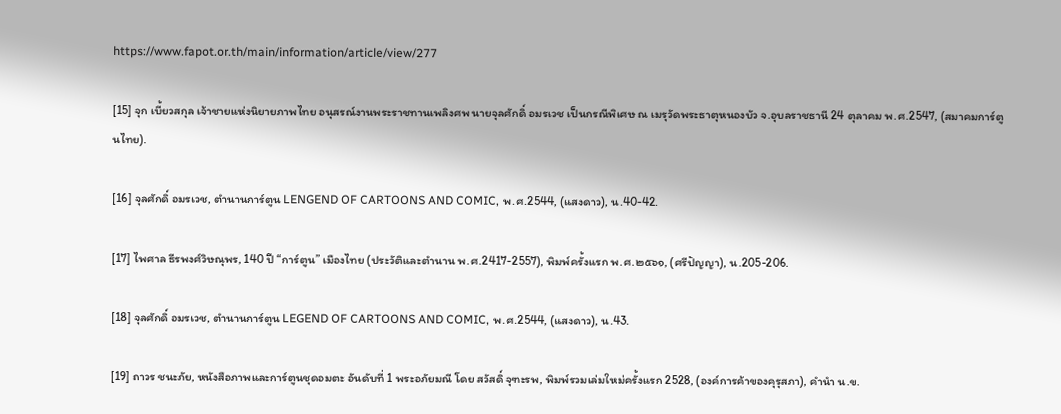https://www.fapot.or.th/main/information/article/view/277

[15] จุก เบี้ยวสกุล เจ้าชายแห่งนิยายภาพไทย อนุสรณ์งานพระราชทานเพลิงศพ นายจุลศักดิ์ อมรเวช เป็นกรณีพิเศษ ณ เมรุวัดพระธาตุหนองบัว จ.อุบลราชธานี 24 ตุลาคม พ.ศ.2547, (สมาคมการ์ตูนไทย).

[16] จุลศักดิ์ อมรเวช, ตำนานการ์ตูน LENGEND OF CARTOONS AND COMIC, พ.ศ.2544, (แสงดาว), น.40-42.

[17] ไพศาล ธีรพงศ์วิษณุพร, 140 ปี “การ์ตูน” เมืองไทย (ประวัติและตำนาน พ.ศ.2417-2557), พิมพ์ครั้งแรก พ.ศ.๒๕๖๑, (ศรีปัญญา), น.205-206.

[18] จุลศักดิ์ อมรเวช, ตำนานการ์ตูน LEGEND OF CARTOONS AND COMIC, พ.ศ.2544, (แสงดาว), น.43.

[19] ถาวร ชนะภัย, หนังสือภาพและการ์ตูนชุดอมตะ อันดับที่ 1 พระอภัยมณี โดย สวัสดิ์ จุฑะรพ, พิมพ์รวมเล่มใหม่ครั้งแรก 2528, (องค์การค้าของคุรุสภา), คำนำ น.ข.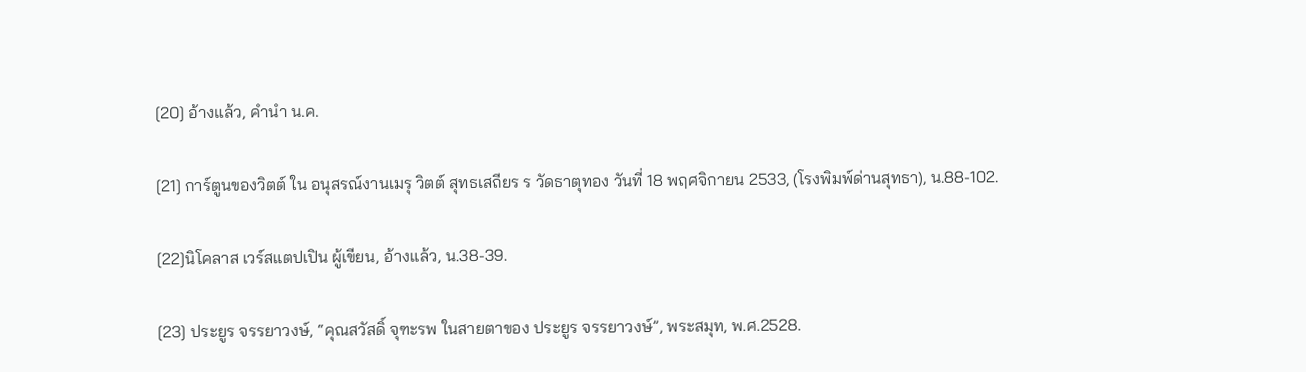[20] อ้างแล้ว, คำนำ น.ค.

[21] การ์ตูนของวิตต์ ใน อนุสรณ์งานเมรุ วิตต์ สุทธเสถียร ร วัดธาตุทอง วันที่ 18 พฤศจิกายน 2533, (โรงพิมพ์ด่านสุทธา), น.88-102.

[22]นิโคลาส เวร์สแตปเปิน ผู้เขียน, อ้างแล้ว, น.38-39.

[23] ประยูร จรรยาวงษ์, “คุณสวัสดิ์ จุฑะรพ ในสายตาของ ประยูร จรรยาวงษ์”, พระสมุท, พ.ศ.2528.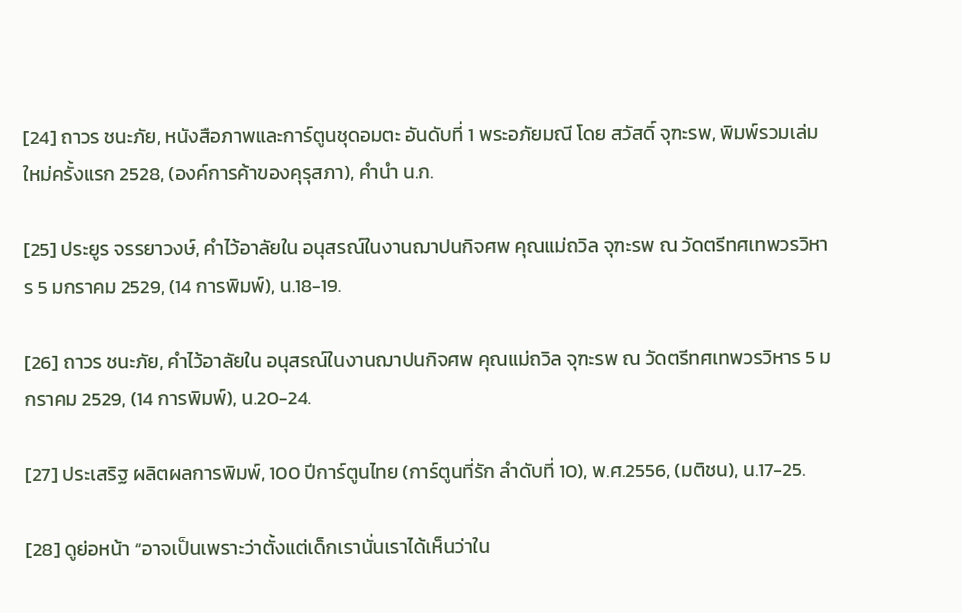[24] ถาวร ชนะภัย, หนังสือภาพและการ์ตูนชุดอมตะ อันดับที่ 1 พระอภัยมณี โดย สวัสดิ์ จุฑะรพ, พิมพ์รวมเล่มใหม่ครั้งแรก 2528, (องค์การค้าของคุรุสภา), คำนำ น.ก.

[25] ประยูร จรรยาวงษ์, คำไว้อาลัยใน อนุสรณ์ในงานฌาปนกิจศพ คุณแม่ถวิล จุฑะรพ ณ วัดตรีทศเทพวรวิหาร 5 มกราคม 2529, (14 การพิมพ์), น.18-19.

[26] ถาวร ชนะภัย, คำไว้อาลัยใน อนุสรณ์ในงานฌาปนกิจศพ คุณแม่ถวิล จุฑะรพ ณ วัดตรีทศเทพวรวิหาร 5 มกราคม 2529, (14 การพิมพ์), น.20-24.

[27] ประเสริฐ ผลิตผลการพิมพ์, 100 ปีการ์ตูนไทย (การ์ตูนที่รัก ลำดับที่ 10), พ.ศ.2556, (มติชน), น.17-25.

[28] ดูย่อหน้า “อาจเป็นเพราะว่าตั้งแต่เด็กเรานั่นเราได้เห็นว่าใน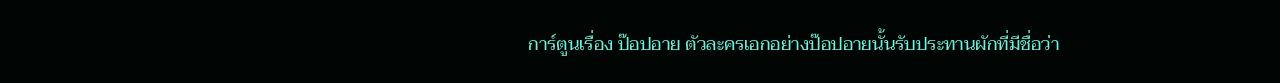การ์ตูนเรื่อง ป๊อปอาย ตัวละครเอกอย่างป๊อปอายนั้นรับประทานผักที่มีชื่อว่า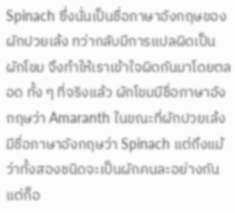Spinach ซึ่งนั่นเป็นชื่อภาษาอังกฤษของผักปวยเล้ง ทว่ากลับมีการแปลผิดเป็นผักโขม จึงทำให้เราเข้าใจผิดกันมาโดยตลอด ทั้ง ๆ ที่จริงแล้ว ผักโขมมีชื่อภาษาอังกฤษว่า Amaranth ในขณะที่ผักปวยเล้งมีชื่อภาษาอังกฤษว่า Spinach แต่ถึงแม้ว่าทั้งสองชนิดจะเป็นผักคนละอย่างกัน แต่ก็อ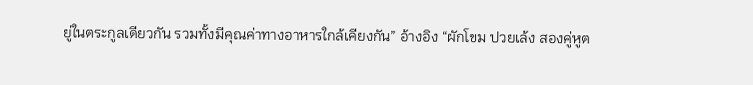ยู่ในตระกูลเดียวกัน รวมทั้งมีคุณค่าทางอาหารใกล้เคียงกัน” อ้างอิง “ผักโขม ปวยเล้ง สองคู่หูต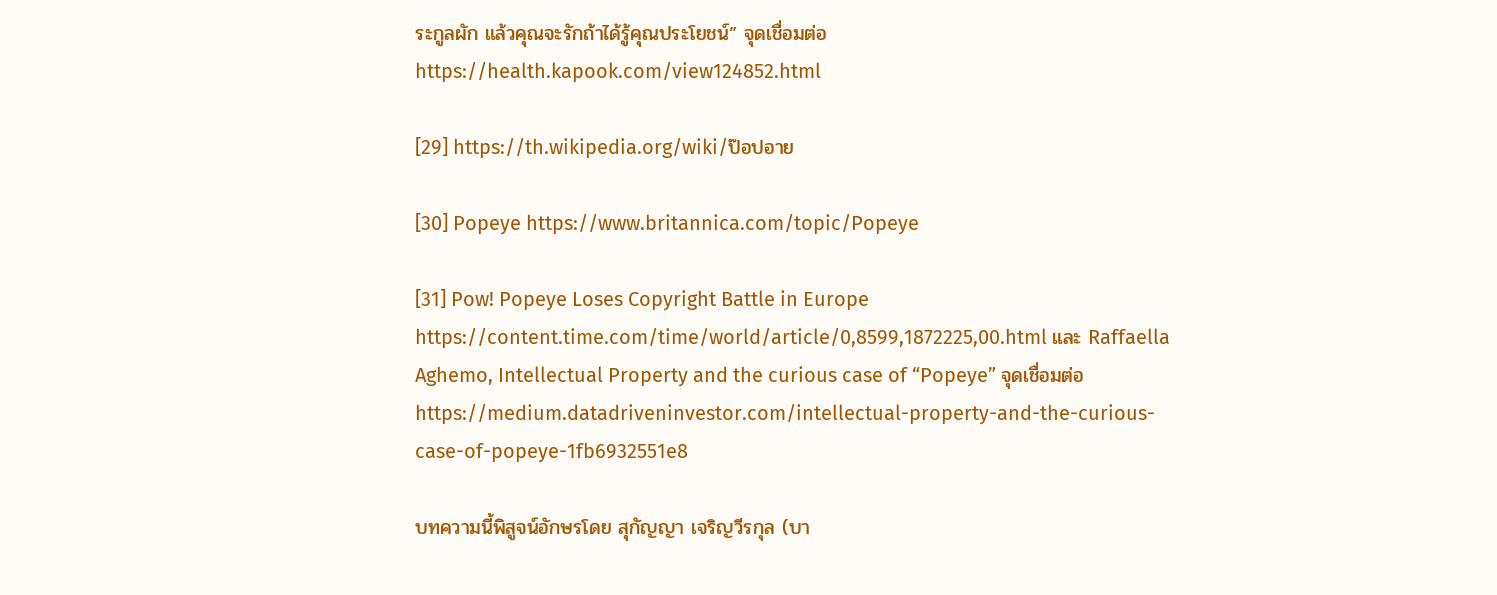ระกูลผัก แล้วคุณจะรักถ้าได้รู้คุณประโยชน์” จุดเชื่อมต่อ https://health.kapook.com/view124852.html

[29] https://th.wikipedia.org/wiki/ป๊อปอาย

[30] Popeye https://www.britannica.com/topic/Popeye

[31] Pow! Popeye Loses Copyright Battle in Europe https://content.time.com/time/world/article/0,8599,1872225,00.html และ Raffaella Aghemo, Intellectual Property and the curious case of “Popeye” จุดเชื่อมต่อ https://medium.datadriveninvestor.com/intellectual-property-and-the-curious-case-of-popeye-1fb6932551e8

บทความนี้พิสูจน์อักษรโดย สุกัญญา เจริญวีรกุล (บา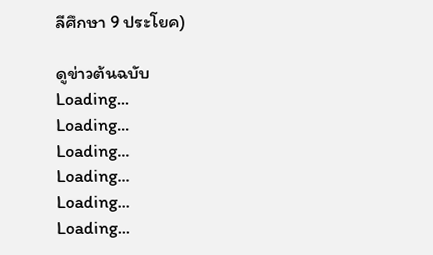ลีศึกษา 9 ประโยค)

ดูข่าวต้นฉบับ
Loading...
Loading...
Loading...
Loading...
Loading...
Loading...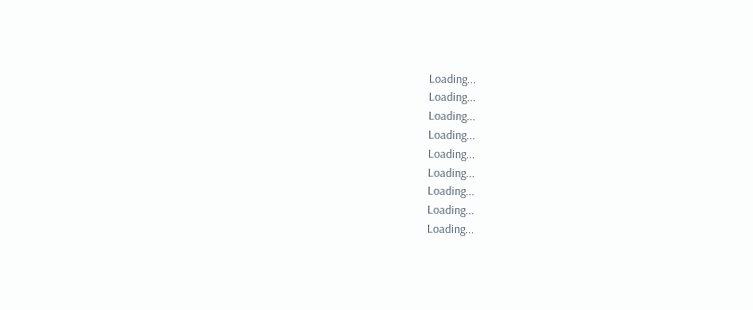Loading...
Loading...
Loading...
Loading...
Loading...
Loading...
Loading...
Loading...
Loading...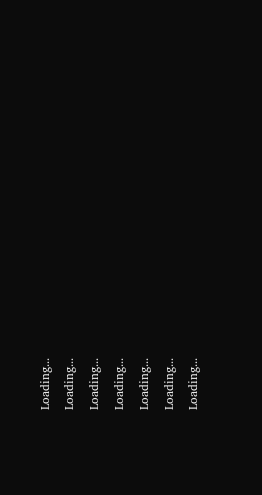Loading...
Loading...
Loading...
Loading...
Loading...
Loading...
Loading...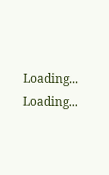Loading...
Loading...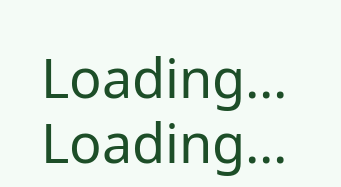Loading...
Loading...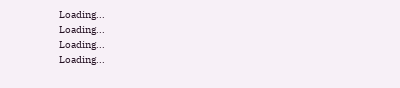Loading...
Loading...
Loading...
Loading...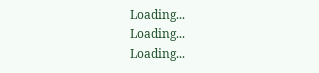Loading...
Loading...
Loading...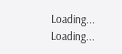Loading...
Loading...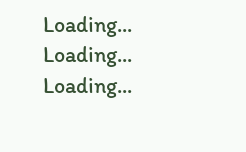Loading...
Loading...
Loading...